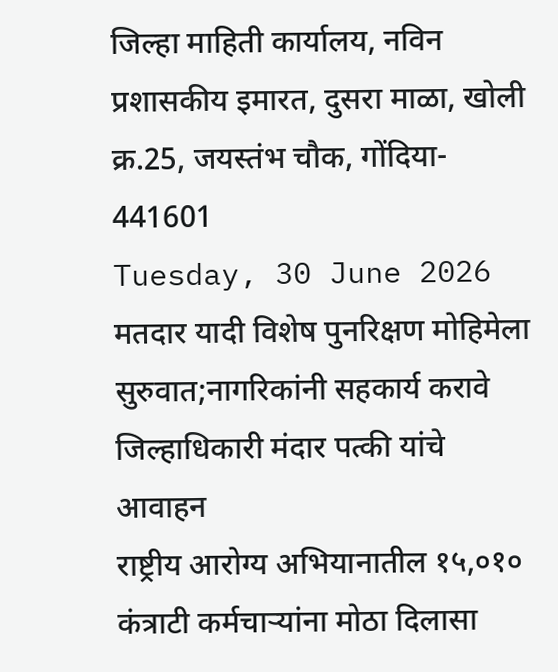जिल्हा माहिती कार्यालय, नविन प्रशासकीय इमारत, दुसरा माळा, खोली क्र.25, जयस्तंभ चौक, गोंदिया- 441601
Tuesday, 30 June 2026
मतदार यादी विशेष पुनरिक्षण मोहिमेला सुरुवात;नागरिकांनी सहकार्य करावे जिल्हाधिकारी मंदार पत्की यांचे आवाहन
राष्ट्रीय आरोग्य अभियानातील १५,०१० कंत्राटी कर्मचाऱ्यांना मोठा दिलासा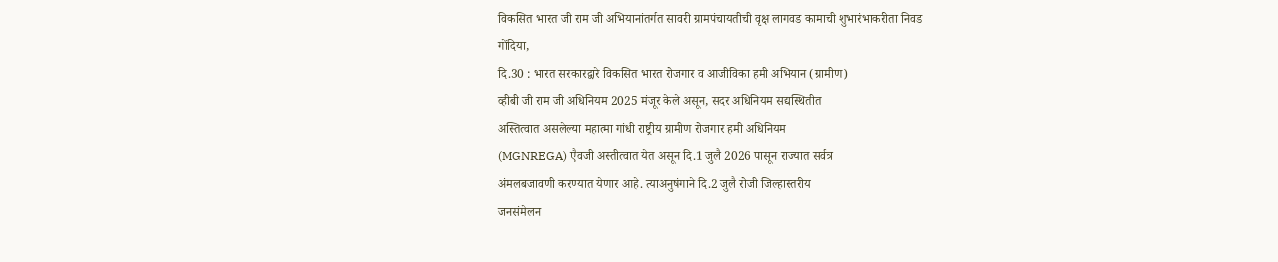विकसित भारत जी राम जी अभियानांतर्गत सावरी ग्रामपंचायतीची वृक्ष लागवड कामाची शुभारंभाकरीता निवड
गोंदिया,
दि.30 : भारत सरकारद्वारे विकसित भारत रोजगार व आजीविका हमी अभियान (ग्रामीण)
व्हीबी जी राम जी अधिनियम 2025 मंजूर केले असून, सदर अधिनियम सद्यस्थितीत
अस्तित्वात असलेल्या महात्मा गांधी राष्ट्रीय ग्रामीण रोजगार हमी अधिनियम
(MGNREGA) एैवजी अस्तीत्वात येत असून दि.1 जुलै 2026 पासून राज्यात सर्वत्र
अंमलबजावणी करण्यात येणार आहे. त्याअनुषंगाने दि.2 जुलै रोजी जिल्हास्तरीय
जनसंमेलन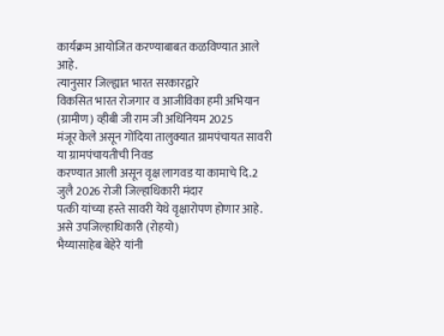कार्यक्रम आयोजित करण्याबाबत कळविण्यात आले आहे.
त्यानुसार जिल्ह्यात भारत सरकारद्वारे
विकसित भारत रोजगार व आजीविका हमी अभियान (ग्रामीण) व्हीबी जी राम जी अधिनियम 2025
मंजूर केले असून गोंदिया तालुक्यात ग्रामपंचायत सावरी या ग्रामपंचायतीची निवड
करण्यात आली असून वृक्ष लागवड या कामाचे दि.2 जुलै 2026 रोजी जिल्हाधिकारी मंदार
पत्की यांच्या हस्ते सावरी येथे वृक्षारोपण होणार आहे. असे उपजिल्हाधिकारी (रोहयो)
भैय्यासाहेब बेहेरे यांनी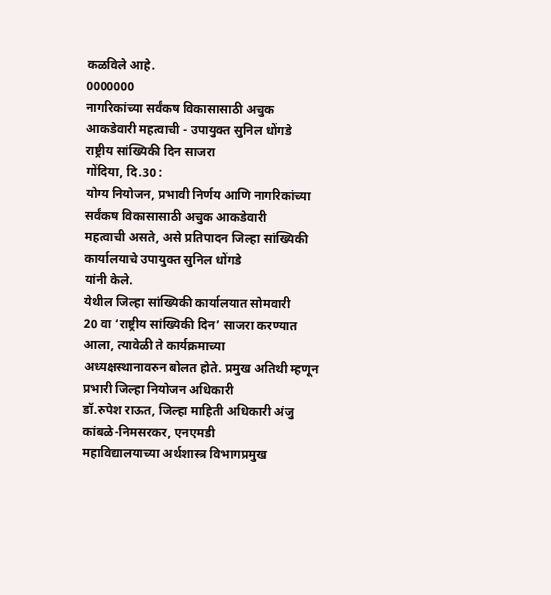कळविले आहे.
0000000
नागरिकांच्या सर्वंकष विकासासाठी अचुक आकडेवारी महत्वाची - उपायुक्त सुनिल धोंगडे
राष्ट्रीय सांख्यिकी दिन साजरा
गोंदिया, दि.30 :
योग्य नियोजन, प्रभावी निर्णय आणि नागरिकांच्या सर्वंकष विकासासाठी अचुक आकडेवारी
महत्वाची असते, असे प्रतिपादन जिल्हा सांख्यिकी कार्यालयाचे उपायुक्त सुनिल धोंगडे
यांनी केले.
येथील जिल्हा सांख्यिकी कार्यालयात सोमवारी
20 वा ‘राष्ट्रीय सांख्यिकी दिन’ साजरा करण्यात आला, त्यावेळी ते कार्यक्रमाच्या
अध्यक्षस्थानावरुन बोलत होते. प्रमुख अतिथी म्हणून प्रभारी जिल्हा नियोजन अधिकारी
डॉ.रुपेश राऊत, जिल्हा माहिती अधिकारी अंजु कांबळे-निमसरकर, एनएमडी
महाविद्यालयाच्या अर्थशास्त्र विभागप्रमुख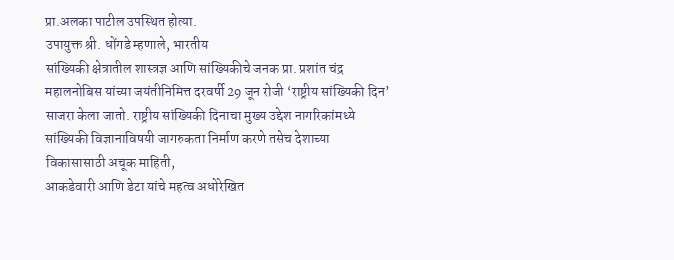प्रा.अलका पाटील उपस्थित होत्या.
उपायुक्त श्री. धोंगडे म्हणाले, भारतीय
सांख्यिकी क्षेत्रातील शास्त्रज्ञ आणि सांख्यिकीचे जनक प्रा. प्रशांत चंद्र
महालनोबिस यांच्या जयंतीनिमित्त दरवर्षी 29 जून रोजी ‘राष्ट्रीय सांख्यिकी दिन’
साजरा केला जातो. राष्ट्रीय सांख्यिकी दिनाचा मुख्य उद्देश नागरिकांमध्ये
सांख्यिकी विज्ञानाविषयी जागरुकता निर्माण करणे तसेच देशाच्या विकासासाठी अचूक माहिती,
आकडेवारी आणि डेटा यांचे महत्व अधोरेखित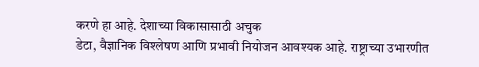करणे हा आहे. देशाच्या विकासासाठी अचुक
डेटा, वैज्ञानिक विश्लेषण आणि प्रभावी नियोजन आवश्यक आहे. राष्ट्राच्या उभारणीत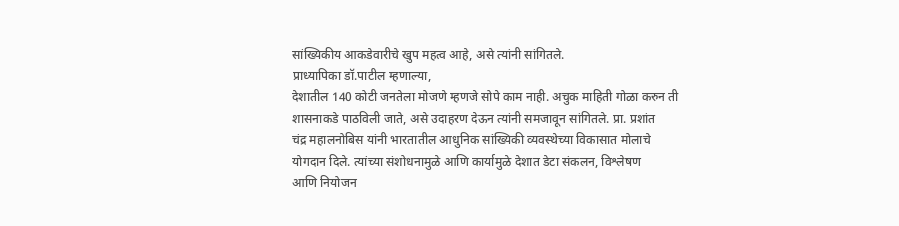सांख्यिकीय आकडेवारीचे खुप महत्व आहे, असे त्यांनी सांगितले.
प्राध्यापिका डॉ.पाटील म्हणाल्या,
देशातील 140 कोटी जनतेला मोजणे म्हणजे सोपे काम नाही. अचुक माहिती गोळा करुन ती
शासनाकडे पाठविली जाते, असे उदाहरण देऊन त्यांनी समजावून सांगितले. प्रा. प्रशांत
चंद्र महालनोबिस यांनी भारतातील आधुनिक सांख्यिकी व्यवस्थेच्या विकासात मोलाचे
योगदान दिले. त्यांच्या संशोधनामुळे आणि कार्यामुळे देशात डेटा संकलन, विश्लेषण
आणि नियोजन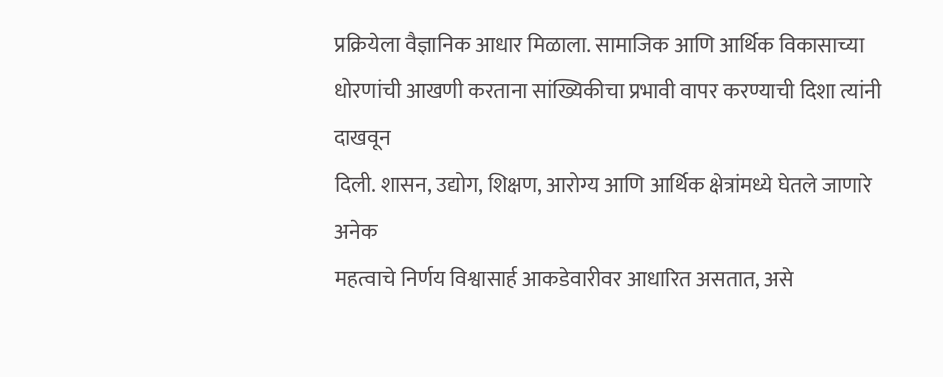प्रक्रियेला वैज्ञानिक आधार मिळाला. सामाजिक आणि आर्थिक विकासाच्या
धोरणांची आखणी करताना सांख्यिकीचा प्रभावी वापर करण्याची दिशा त्यांनी दाखवून
दिली. शासन, उद्योग, शिक्षण, आरोग्य आणि आर्थिक क्षेत्रांमध्ये घेतले जाणारे अनेक
महत्वाचे निर्णय विश्वासार्ह आकडेवारीवर आधारित असतात, असे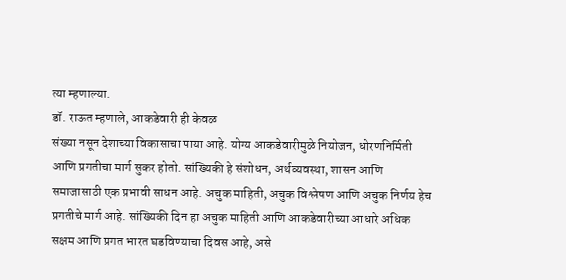त्या म्हणाल्या.
डॉ. राऊत म्हणाले, आकडेवारी ही केवळ
संख्या नसून देशाच्या विकासाचा पाया आहे. योग्य आकडेवारीमुळे नियोजन, धोरणनिर्मिती
आणि प्रगतीचा मार्ग सुकर होतो. सांख्यिकी हे संशोधन, अर्थव्यवस्था, शासन आणि
समाजासाठी एक प्रभावी साधन आहे. अचुक माहिती, अचुक विश्लेषण आणि अचुक निर्णय हेच
प्रगतीचे मार्ग आहे. सांख्यिकी दिन हा अचुक माहिती आणि आकडेवारीच्या आधारे अधिक
सक्षम आणि प्रगत भारत घडविण्याचा दिवस आहे, असे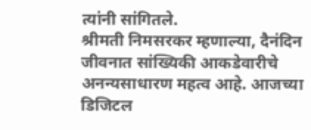त्यांनी सांगितले.
श्रीमती निमसरकर म्हणाल्या, दैनंदिन
जीवनात सांख्यिकी आकडेवारीचे अनन्यसाधारण महत्व आहे. आजच्या डिजिटल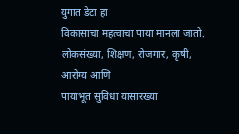युगात डेटा हा
विकासाचा महत्वाचा पाया मानला जातो. लोकसंख्या, शिक्षण, रोजगार, कृषी, आरोग्य आणि
पायाभूत सुविधा यासारख्या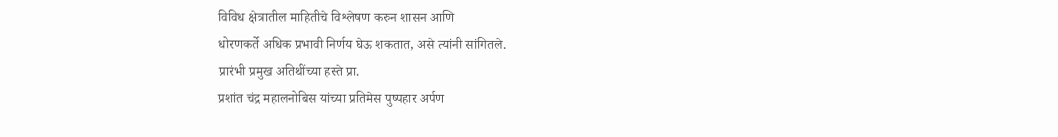विविध क्षेत्रातील माहितीचे विश्लेषण करुन शासन आणि
धोरणकर्ते अधिक प्रभावी निर्णय घेऊ शकतात, असे त्यांनी सांगितले.
प्रारंभी प्रमुख अतिथींच्या हस्ते प्रा.
प्रशांत चंद्र महालनोबिस यांच्या प्रतिमेस पुष्पहार अर्पण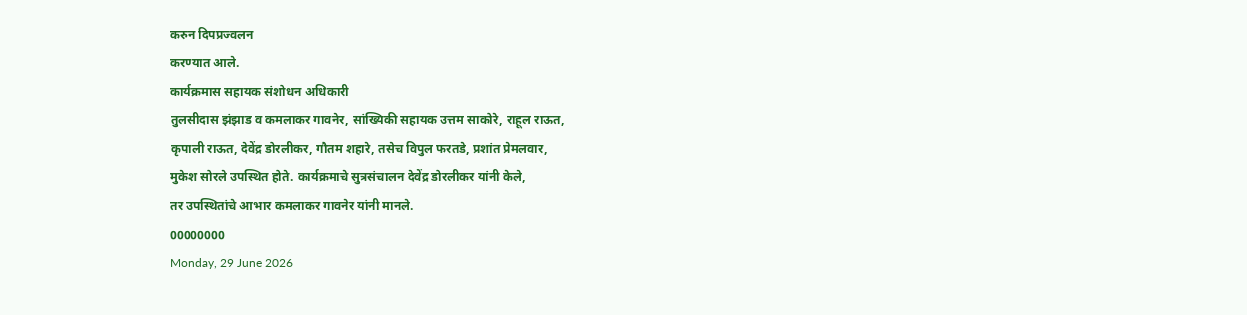करुन दिपप्रज्वलन
करण्यात आले.
कार्यक्रमास सहायक संशोधन अधिकारी
तुलसीदास झंझाड व कमलाकर गावनेर, सांख्यिकी सहायक उत्तम साकोरे, राहूल राऊत,
कृपाली राऊत, देवेंद्र डोरलीकर, गौतम शहारे, तसेच विपुल फरतडे, प्रशांत प्रेमलवार,
मुकेश सोरले उपस्थित होते. कार्यक्रमाचे सुत्रसंचालन देवेंद्र डोरलीकर यांनी केले,
तर उपस्थितांचे आभार कमलाकर गावनेर यांनी मानले.
00000000
Monday, 29 June 2026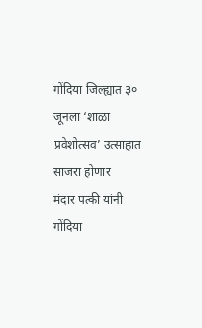गोंदिया जिल्ह्यात ३० जूनला ‘शाळा प्रवेशोत्सव’ उत्साहात साजरा होणार
मंदार पत्की यांनी गोंदिया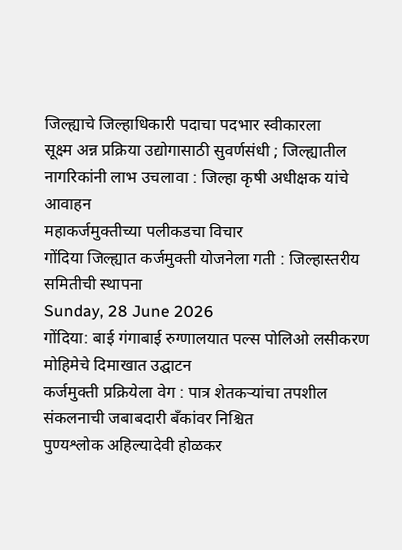जिल्ह्याचे जिल्हाधिकारी पदाचा पदभार स्वीकारला
सूक्ष्म अन्न प्रक्रिया उद्योगासाठी सुवर्णसंधी ; जिल्ह्यातील नागरिकांनी लाभ उचलावा : जिल्हा कृषी अधीक्षक यांचे आवाहन
महाकर्जमुक्तीच्या पलीकडचा विचार
गोंदिया जिल्ह्यात कर्जमुक्ती योजनेला गती : जिल्हास्तरीय समितीची स्थापना
Sunday, 28 June 2026
गोंदिया: बाई गंगाबाई रुग्णालयात पल्स पोलिओ लसीकरण मोहिमेचे दिमाखात उद्घाटन
कर्जमुक्ती प्रक्रियेला वेग : पात्र शेतकऱ्यांचा तपशील संकलनाची जबाबदारी बँकांवर निश्चित
पुण्यश्लोक अहिल्यादेवी होळकर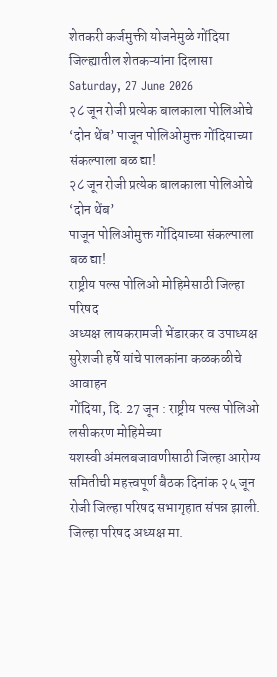शेतकरी कर्जमुक्ती योजनेमुळे गोंदिया जिल्ह्यातील शेतकऱ्यांना दिलासा
Saturday, 27 June 2026
२८ जून रोजी प्रत्येक बालकाला पोलिओचे ‘दोन थेंब’ पाजून पोलिओमुक्त गोंदियाच्या संकल्पाला बळ द्या!
२८ जून रोजी प्रत्येक बालकाला पोलिओचे ‘दोन थेंब’
पाजून पोलिओमुक्त गोंदियाच्या संकल्पाला बळ द्या!
राष्ट्रीय पल्स पोलिओ मोहिमेसाठी जिल्हा परिषद
अध्यक्ष लायकरामजी भेंडारकर व उपाध्यक्ष सुरेशजी हर्षे यांचे पालकांना कळकळीचे
आवाहन
गोंदिया, दि. 27 जून : राष्ट्रीय पल्स पोलिओ लसीकरण मोहिमेच्या
यशस्वी अंमलबजावणीसाठी जिल्हा आरोग्य समितीची महत्त्वपूर्ण बैठक दिनांक २५ जून
रोजी जिल्हा परिषद सभागृहात संपन्न झाली. जिल्हा परिषद अध्यक्ष मा.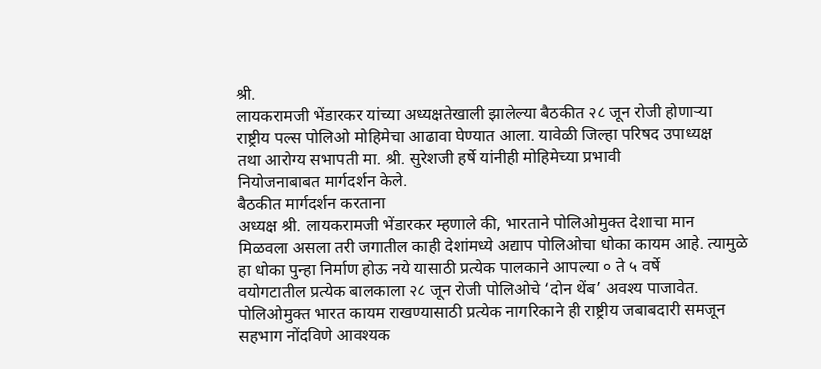श्री.
लायकरामजी भेंडारकर यांच्या अध्यक्षतेखाली झालेल्या बैठकीत २८ जून रोजी होणाऱ्या
राष्ट्रीय पल्स पोलिओ मोहिमेचा आढावा घेण्यात आला. यावेळी जिल्हा परिषद उपाध्यक्ष
तथा आरोग्य सभापती मा. श्री. सुरेशजी हर्षे यांनीही मोहिमेच्या प्रभावी
नियोजनाबाबत मार्गदर्शन केले.
बैठकीत मार्गदर्शन करताना
अध्यक्ष श्री. लायकरामजी भेंडारकर म्हणाले की, भारताने पोलिओमुक्त देशाचा मान
मिळवला असला तरी जगातील काही देशांमध्ये अद्याप पोलिओचा धोका कायम आहे. त्यामुळे
हा धोका पुन्हा निर्माण होऊ नये यासाठी प्रत्येक पालकाने आपल्या ० ते ५ वर्षे
वयोगटातील प्रत्येक बालकाला २८ जून रोजी पोलिओचे ‘दोन थेंब’ अवश्य पाजावेत.
पोलिओमुक्त भारत कायम राखण्यासाठी प्रत्येक नागरिकाने ही राष्ट्रीय जबाबदारी समजून
सहभाग नोंदविणे आवश्यक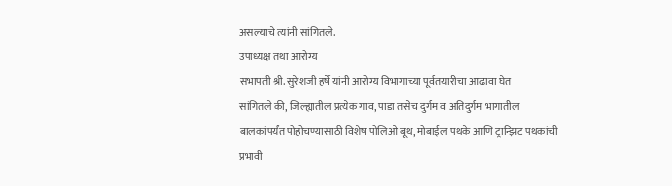असल्याचे त्यांनी सांगितले.
उपाध्यक्ष तथा आरोग्य
सभापती श्री. सुरेशजी हर्षे यांनी आरोग्य विभागाच्या पूर्वतयारीचा आढावा घेत
सांगितले की, जिल्ह्यातील प्रत्येक गाव, पाडा तसेच दुर्गम व अतिदुर्गम भागातील
बालकांपर्यंत पोहोचण्यासाठी विशेष पोलिओ बूथ, मोबाईल पथके आणि ट्रान्झिट पथकांची
प्रभावी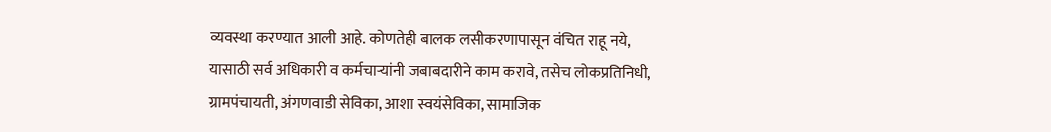व्यवस्था करण्यात आली आहे. कोणतेही बालक लसीकरणापासून वंचित राहू नये,
यासाठी सर्व अधिकारी व कर्मचाऱ्यांनी जबाबदारीने काम करावे, तसेच लोकप्रतिनिधी,
ग्रामपंचायती, अंगणवाडी सेविका, आशा स्वयंसेविका, सामाजिक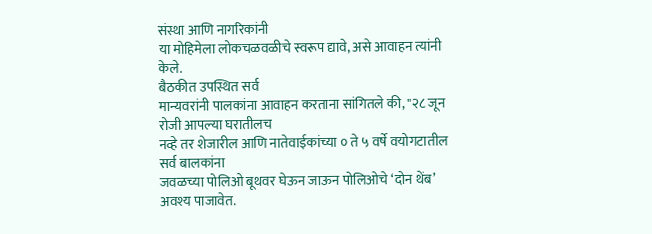संस्था आणि नागरिकांनी
या मोहिमेला लोकचळवळीचे स्वरूप द्यावे, असे आवाहन त्यांनी केले.
बैठकीत उपस्थित सर्व
मान्यवरांनी पालकांना आवाहन करताना सांगितले की, "२८ जून रोजी आपल्या घरातीलच
नव्हे तर शेजारील आणि नातेवाईकांच्या ० ते ५ वर्षे वयोगटातील सर्व बालकांना
जवळच्या पोलिओ बूथवर घेऊन जाऊन पोलिओचे ‘दोन थेंब’ अवश्य पाजावेत.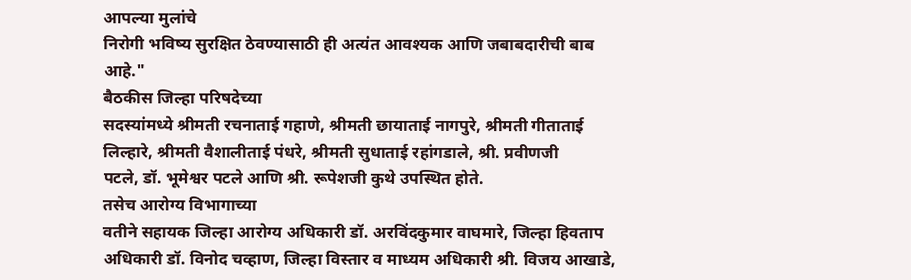आपल्या मुलांचे
निरोगी भविष्य सुरक्षित ठेवण्यासाठी ही अत्यंत आवश्यक आणि जबाबदारीची बाब
आहे."
बैठकीस जिल्हा परिषदेच्या
सदस्यांमध्ये श्रीमती रचनाताई गहाणे, श्रीमती छायाताई नागपुरे, श्रीमती गीताताई
लिल्हारे, श्रीमती वैशालीताई पंधरे, श्रीमती सुधाताई रहांगडाले, श्री. प्रवीणजी
पटले, डॉ. भूमेश्वर पटले आणि श्री. रूपेशजी कुथे उपस्थित होते.
तसेच आरोग्य विभागाच्या
वतीने सहायक जिल्हा आरोग्य अधिकारी डॉ. अरविंदकुमार वाघमारे, जिल्हा हिवताप
अधिकारी डॉ. विनोद चव्हाण, जिल्हा विस्तार व माध्यम अधिकारी श्री. विजय आखाडे,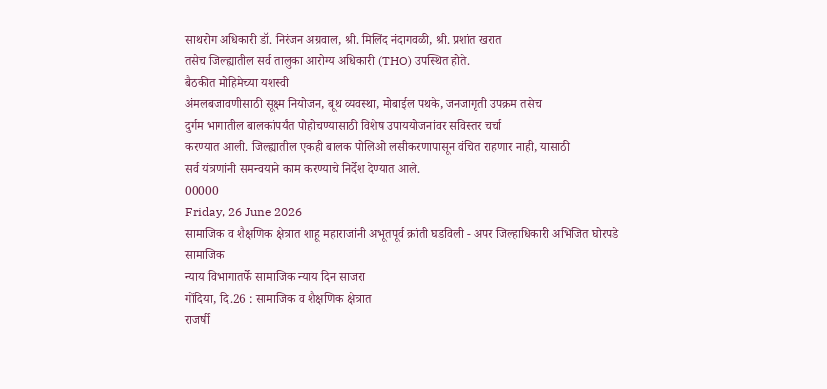साथरोग अधिकारी डॉ. निरंजन अग्रवाल, श्री. मिलिंद नंदागवळी, श्री. प्रशांत खरात
तसेच जिल्ह्यातील सर्व तालुका आरोग्य अधिकारी (THO) उपस्थित होते.
बैठकीत मोहिमेच्या यशस्वी
अंमलबजावणीसाठी सूक्ष्म नियोजन, बूथ व्यवस्था, मोबाईल पथके, जनजागृती उपक्रम तसेच
दुर्गम भागातील बालकांपर्यंत पोहोचण्यासाठी विशेष उपाययोजनांवर सविस्तर चर्चा
करण्यात आली. जिल्ह्यातील एकही बालक पोलिओ लसीकरणापासून वंचित राहणार नाही, यासाठी
सर्व यंत्रणांनी समन्वयाने काम करण्याचे निर्देश देण्यात आले.
00000
Friday, 26 June 2026
सामाजिक व शैक्षणिक क्षेत्रात शाहू महाराजांनी अभूतपूर्व क्रांती घडविली - अपर जिल्हाधिकारी अभिजित घोरपडे
सामाजिक
न्याय विभागातर्फे सामाजिक न्याय दिन साजरा
गोंदिया, दि.26 : सामाजिक व शैक्षणिक क्षेत्रात
राजर्षी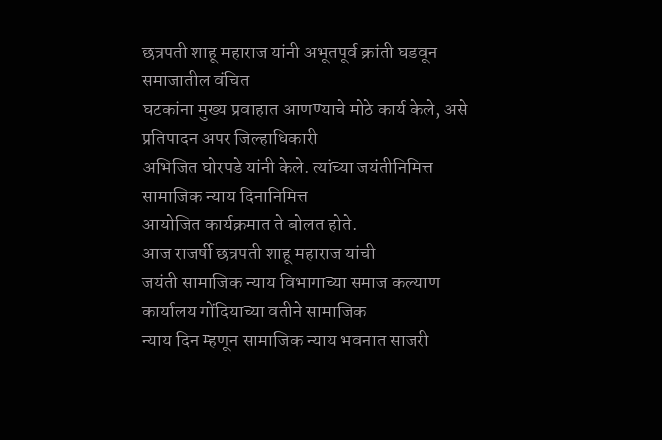छत्रपती शाहू महाराज यांनी अभूतपूर्व क्रांती घडवून समाजातील वंचित
घटकांना मुख्य प्रवाहात आणण्याचे मोठे कार्य केले, असे प्रतिपादन अपर जिल्हाधिकारी
अभिजित घोरपडे यांनी केले. त्यांच्या जयंतीनिमित्त सामाजिक न्याय दिनानिमित्त
आयोजित कार्यक्रमात ते बोलत होते.
आज राजर्षी छत्रपती शाहू महाराज यांची
जयंती सामाजिक न्याय विभागाच्या समाज कल्याण कार्यालय गोंदियाच्या वतीने सामाजिक
न्याय दिन म्हणून सामाजिक न्याय भवनात साजरी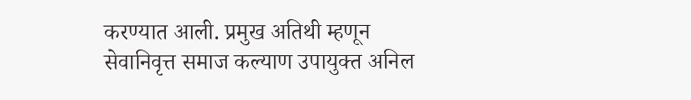करण्यात आली. प्रमुख अतिथी म्हणून
सेवानिवृत्त समाज कल्याण उपायुक्त अनिल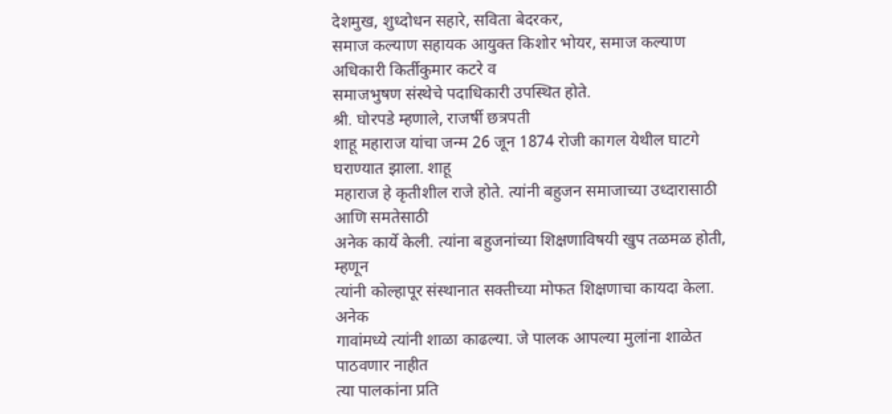देशमुख, शुध्दोधन सहारे, सविता बेदरकर,
समाज कल्याण सहायक आयुक्त किशोर भोयर, समाज कल्याण अधिकारी किर्तीकुमार कटरे व
समाजभुषण संस्थेचे पदाधिकारी उपस्थित होते.
श्री. घोरपडे म्हणाले, राजर्षी छत्रपती
शाहू महाराज यांचा जन्म 26 जून 1874 रोजी कागल येथील घाटगे घराण्यात झाला. शाहू
महाराज हे कृतीशील राजे होते. त्यांनी बहुजन समाजाच्या उध्दारासाठी आणि समतेसाठी
अनेक कार्ये केली. त्यांना बहुजनांच्या शिक्षणाविषयी खुप तळमळ होती, म्हणून
त्यांनी कोल्हापूर संस्थानात सक्तीच्या मोफत शिक्षणाचा कायदा केला. अनेक
गावांमध्ये त्यांनी शाळा काढल्या. जे पालक आपल्या मुलांना शाळेत पाठवणार नाहीत
त्या पालकांना प्रति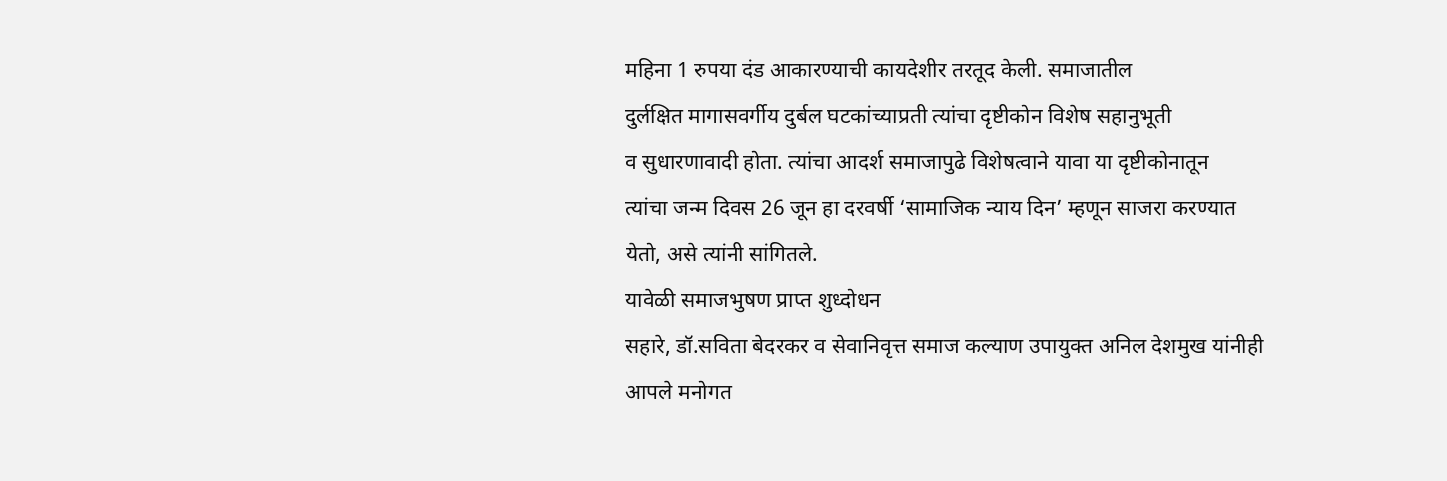महिना 1 रुपया दंड आकारण्याची कायदेशीर तरतूद केली. समाजातील
दुर्लक्षित मागासवर्गीय दुर्बल घटकांच्याप्रती त्यांचा दृष्टीकोन विशेष सहानुभूती
व सुधारणावादी होता. त्यांचा आदर्श समाजापुढे विशेषत्वाने यावा या दृष्टीकोनातून
त्यांचा जन्म दिवस 26 जून हा दरवर्षी ‘सामाजिक न्याय दिन’ म्हणून साजरा करण्यात
येतो, असे त्यांनी सांगितले.
यावेळी समाजभुषण प्राप्त शुध्दोधन
सहारे, डॉ.सविता बेदरकर व सेवानिवृत्त समाज कल्याण उपायुक्त अनिल देशमुख यांनीही
आपले मनोगत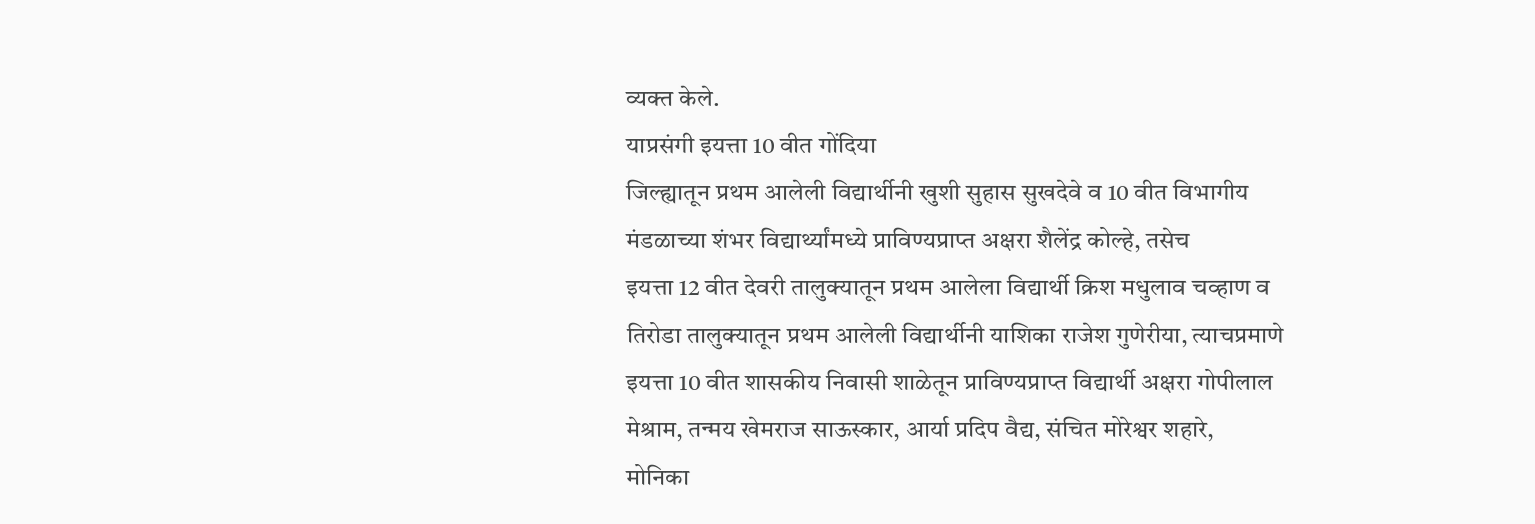व्यक्त केले.
याप्रसंगी इयत्ता 10 वीत गोंदिया
जिल्ह्यातून प्रथम आलेली विद्यार्थीनी खुशी सुहास सुखदेवे व 10 वीत विभागीय
मंडळाच्या शंभर विद्यार्थ्यांमध्ये प्राविण्यप्राप्त अक्षरा शैलेंद्र कोल्हे, तसेच
इयत्ता 12 वीत देवरी तालुक्यातून प्रथम आलेला विद्यार्थी क्रिश मधुलाव चव्हाण व
तिरोडा तालुक्यातून प्रथम आलेली विद्यार्थीनी याशिका राजेश गुणेरीया, त्याचप्रमाणे
इयत्ता 10 वीत शासकीय निवासी शाळेतून प्राविण्यप्राप्त विद्यार्थी अक्षरा गोपीलाल
मेश्राम, तन्मय खेमराज साऊस्कार, आर्या प्रदिप वैद्य, संचित मोरेश्वर शहारे,
मोनिका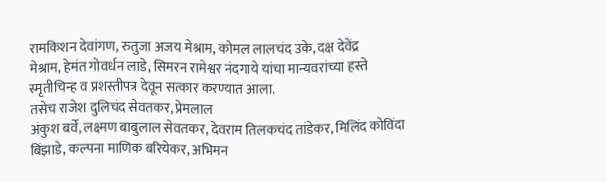रामकिशन देवांगण, रुतुजा अजय मेश्राम, कोमल लालचंद उके, दक्ष देवेंद्र
मेश्राम, हेमंत गोवर्धन लाडे, सिमरन रामेश्वर नंदगाये यांचा मान्यवरांच्या हस्ते
स्मृतीचिन्ह व प्रशस्तीपत्र देवून सत्कार करण्यात आला.
तसेच राजेश दुलिचंद सेवतकर, प्रेमलाल
अंकुश बर्वे, लक्ष्मण बाबुलाल सेवतकर, देवराम तिलकचंद तांडेकर, मिलिंद कोविंदा
बिंझाडे, कल्पना माणिक बरियेकर, अभिमन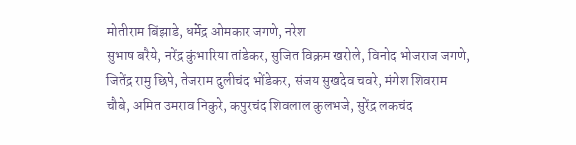मोतीराम बिंझाडे, धर्मेद्र ओमकार जगणे, नरेश
सुभाष बरैये, नरेंद्र कुंभारिया तांडेकर, सुजित विक्रम खरोले, विनोद भोजराज जगणे,
जितेंद्र रामु छिपे, तेजराम दुलीचंद भोंडेकर, संजय सुखदेव चवरे, मंगेश शिवराम
चौबे, अमित उमराव निकुरे, कपुरचंद शिवलाल कुलभजे, सुरेंद्र लकचंद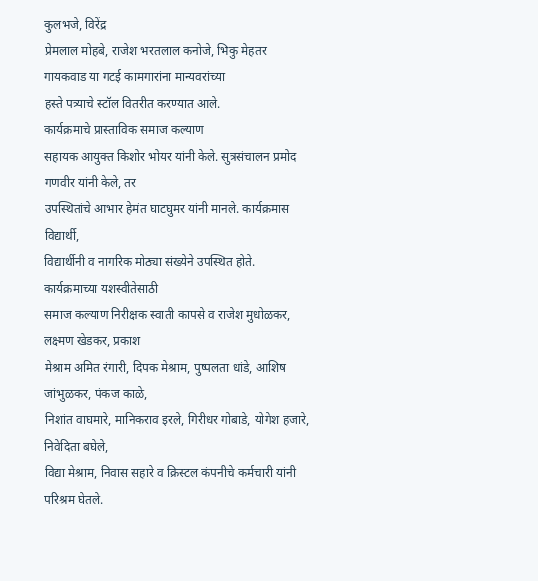कुलभजे, विरेंद्र
प्रेमलाल मोहबे, राजेश भरतलाल कनोजे, भिकु मेहतर गायकवाड या गटई कामगारांना मान्यवरांच्या
हस्ते पत्र्याचे स्टॉल वितरीत करण्यात आले.
कार्यक्रमाचे प्रास्ताविक समाज कल्याण
सहायक आयुक्त किशोर भोयर यांनी केले. सुत्रसंचालन प्रमोद गणवीर यांनी केले, तर
उपस्थितांचे आभार हेमंत घाटघुमर यांनी मानले. कार्यक्रमास विद्यार्थी,
विद्यार्थीनी व नागरिक मोठ्या संख्येने उपस्थित होते. कार्यक्रमाच्या यशस्वीतेसाठी
समाज कल्याण निरीक्षक स्वाती कापसे व राजेश मुधोळकर, लक्ष्मण खेडकर, प्रकाश
मेश्राम अमित रंगारी, दिपक मेश्राम, पुष्पलता धांडे, आशिष जांभुळकर, पंकज काळे,
निशांत वाघमारे, मानिकराव इरले, गिरीधर गोबाडे, योगेश हजारे, निवेदिता बघेले,
विद्या मेश्राम, निवास सहारे व क्रिस्टल कंपनीचे कर्मचारी यांनी परिश्रम घेतले.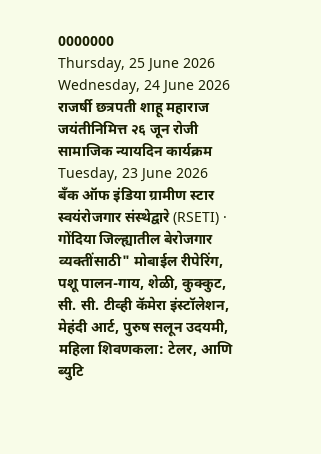0000000
Thursday, 25 June 2026
Wednesday, 24 June 2026
राजर्षी छत्रपती शाहू महाराज जयंतीनिमित्त २६ जून रोजी सामाजिक न्यायदिन कार्यक्रम
Tuesday, 23 June 2026
बँक ऑफ इंडिया ग्रामीण स्टार स्वयंरोजगार संस्थेद्वारे (RSETI) · गोंदिया जिल्ह्यातील बेरोजगार व्यक्तींसाठी" मोबाईल रीपेरिंग, पशू पालन-गाय, शेळी, कुक्कुट, सी. सी. टीव्ही कॅमेरा इंस्टॉलेशन, मेहंदी आर्ट, पुरुष सलून उदयमी, महिला शिवणकला: टेलर, आणि ब्युटि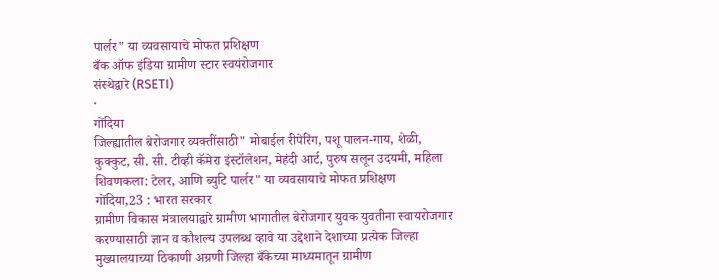पार्लर" या व्यवसायाचे मोफत प्रशिक्षण
बँक ऑफ इंडिया ग्रामीण स्टार स्वयंरोजगार
संस्थेद्वारे (RSETI)
·
गोंदिया
जिल्ह्यातील बेरोजगार व्यक्तींसाठी" मोबाईल रीपेरिंग, पशू पालन-गाय, शेळी,
कुक्कुट, सी. सी. टीव्ही कॅमेरा इंस्टॉलेशन, मेहंदी आर्ट, पुरुष सलून उदयमी, महिला
शिवणकला: टेलर, आणि ब्युटि पार्लर" या व्यवसायाचे मोफत प्रशिक्षण
गोंदिया,23 : भारत सरकार
ग्रामीण विकास मंत्रालयाद्वारे ग्रामीण भागातील बेरोजगार युवक युवतीना स्वायरोजगार
करण्यासाठी ज्ञान व कौशल्य उपलब्ध व्हावे या उद्देशाने देशाच्या प्रत्येक जिल्हा
मुख्यालयाच्या ठिकाणी अग्रणी जिल्हा बँकेच्या माध्यमातून ग्रामीण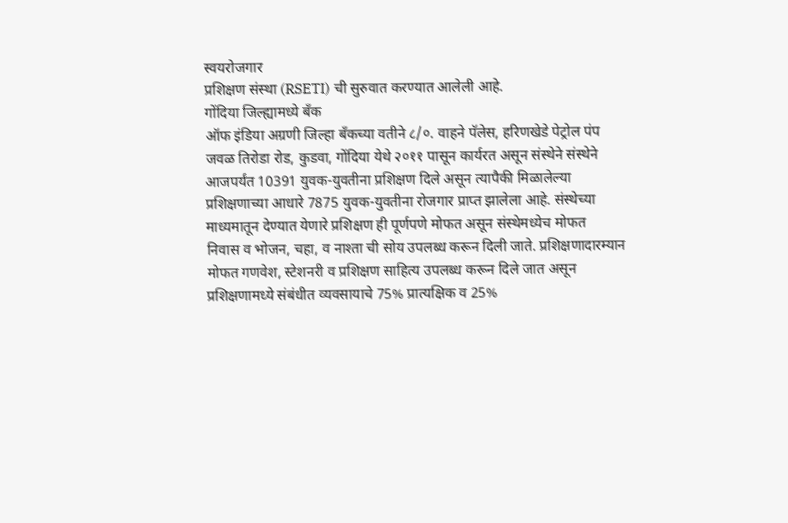स्वयरोजगार
प्रशिक्षण संस्था (RSETI) ची सुरुवात करण्यात आलेली आहे.
गोंदिया जिल्ह्यामध्ये बँक
ऑफ इंडिया अग्रणी जिल्हा बँकच्या वतीने ८/०. वाहने पॅलेस, हरिणखेडे पेट्रोल पंप
जवळ तिरोडा रोड, कुडवा, गोंदिया येथे २०११ पासून कार्यरत असून संस्थेने संस्थेने
आजपर्यंत 10391 युवक-युवतीना प्रशिक्षण दिले असून त्यापैकी मिळालेल्या
प्रशिक्षणाच्या आधारे 7875 युवक-युवतीना रोजगार प्राप्त झालेला आहे. संस्थेच्या
माध्यमातून देण्यात येणारे प्रशिक्षण ही पूर्णपणे मोफत असून संस्थेमध्येच मोफत
निवास व भोजन, चहा, व नाश्ता ची सोय उपलब्ध करून दिली जाते. प्रशिक्षणादारम्यान
मोफत गणवेश, स्टेशनरी व प्रशिक्षण साहित्य उपलब्ध करून दिले जात असून
प्रशिक्षणामध्ये संबंधीत व्यवसायाचे 75% प्रात्यक्षिक व 25%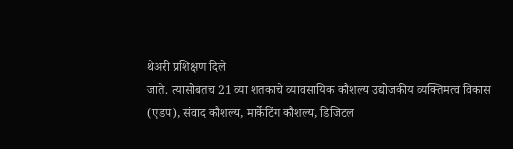थेअरी प्रशिक्षण दिले
जाते. त्यासोबतच 21 व्या शतकाचे व्यावसायिक कौशल्य उद्योजकीय व्यक्तिमत्व विकास
(एडप), संवाद कौशल्य, मार्केटिंग कौशल्य, डिजिटल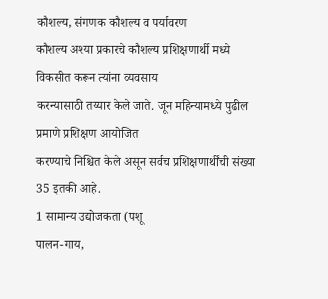कौशल्य, संगणक कौशल्य व पर्यावरण
कौशल्य अश्या प्रकारचे कौशल्य प्रशिक्षणार्थी मध्ये विकसीत करून त्यांना व्यवसाय
करन्यासाठी तय्यार केले जाते. जून महिन्यामध्ये पुढील प्रमाणे प्रशिक्षण आयोजित
करण्याचे निश्चित केले असून सर्वच प्रशिक्षणार्थींची संख्या 35 इतकी आहे.
1 सामान्य उद्योजकता (पशू
पालन-गाय,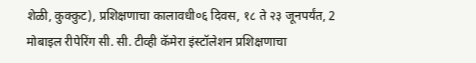शेळी, कुक्कुट), प्रशिक्षणाचा कालावधी०६ दिवस, १८ ते २३ जूनपर्यंत, 2
मोबाइल रीपेरिंग सी. सी. टीव्ही कॅमेरा इंस्टॉलेशन प्रशिक्षणाचा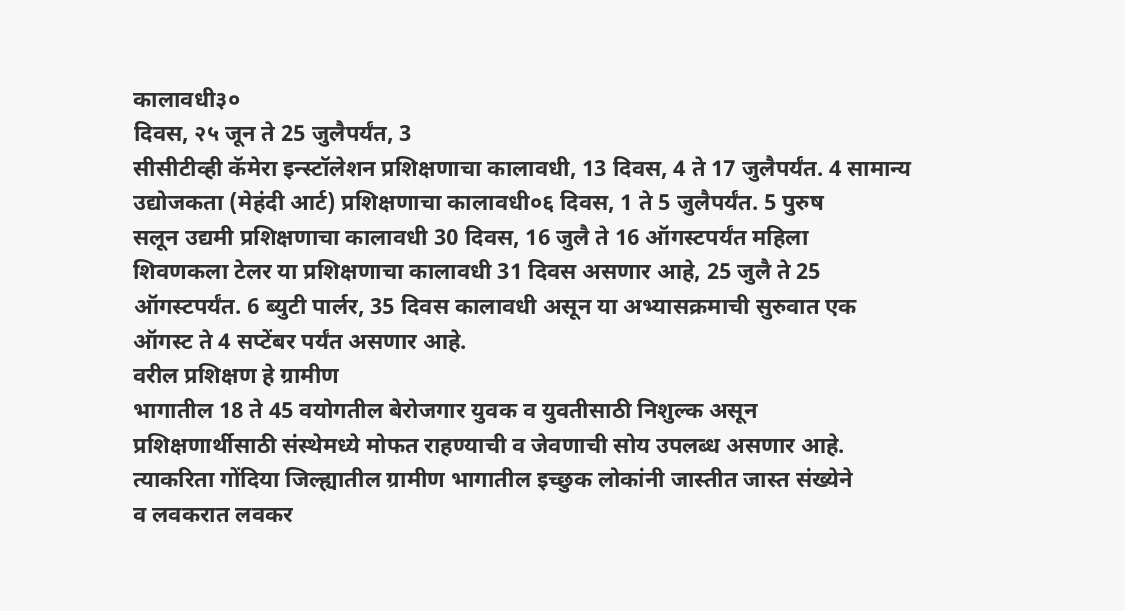कालावधी३०
दिवस, २५ जून ते 25 जुलैपर्यंत, 3
सीसीटीव्ही कॅमेरा इन्स्टॉलेशन प्रशिक्षणाचा कालावधी, 13 दिवस, 4 ते 17 जुलैपर्यंत. 4 सामान्य
उद्योजकता (मेहंदी आर्ट) प्रशिक्षणाचा कालावधी०६ दिवस, 1 ते 5 जुलैपर्यंत. 5 पुरुष
सलून उद्यमी प्रशिक्षणाचा कालावधी 30 दिवस, 16 जुलै ते 16 ऑगस्टपर्यंत महिला
शिवणकला टेलर या प्रशिक्षणाचा कालावधी 31 दिवस असणार आहे, 25 जुलै ते 25
ऑगस्टपर्यंत. 6 ब्युटी पार्लर, 35 दिवस कालावधी असून या अभ्यासक्रमाची सुरुवात एक
ऑगस्ट ते 4 सप्टेंबर पर्यंत असणार आहे.
वरील प्रशिक्षण हे ग्रामीण
भागातील 18 ते 45 वयोगतील बेरोजगार युवक व युवतीसाठी निशुल्क असून
प्रशिक्षणार्थीसाठी संस्थेमध्ये मोफत राहण्याची व जेवणाची सोय उपलब्ध असणार आहे.
त्याकरिता गोंदिया जिल्ह्यातील ग्रामीण भागातील इच्छुक लोकांनी जास्तीत जास्त संख्येने
व लवकरात लवकर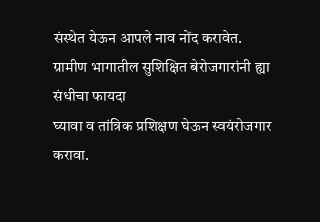संस्थेत येऊन आपले नाव नोंद करावेत.
ग्रामीण भागातील सुशिक्षित बेरोजगारांनी ह्या संधीचा फायदा
घ्यावा व तांत्रिक प्रशिक्षण घेऊन स्वयंरोजगार करावा.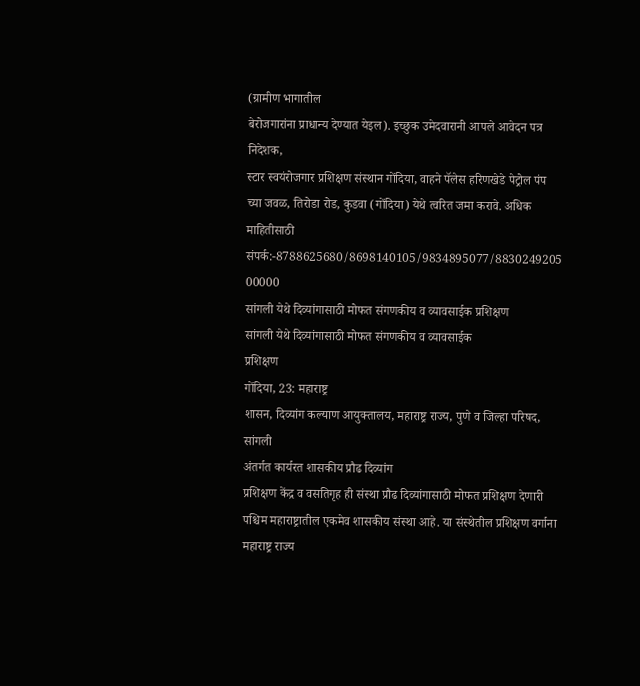(ग्रामीण भागातील
बेरोजगारांना प्राधान्य देण्यात येइल). इच्छुक उमेदवारानी आपले आवेदन पत्र निदेशक,
स्टार स्वयंरोजगार प्रशिक्षण संस्थान गोंदिया, वाहने पॅलेस हरिणखेडे पेट्रोल पंप
च्या जवळ, तिरोडा रोड, कुडवा (गोंदिया) येथे त्वरित जमा करावे. अधिक माहितीसाठी संपर्क:-8788625680/8698140105/9834895077/8830249205
00000
सांगली येथे दिव्यांगासाठी मोफत संगणकीय व व्यावसाईक प्रशिक्षण
सांगली येथे दिव्यांगासाठी मोफत संगणकीय व व्यावसाईक
प्रशिक्षण
गोंदिया, 23: महाराष्ट्र
शासन, दिव्यांग कल्याण आयुक्तालय, महाराष्ट्र राज्य, पुणे व जिल्हा परिषद, सांगली
अंतर्गत कार्यरत शासकीय प्रौढ दिव्यांग
प्रशिक्षण केंद्र व वसतिगृह ही संस्था प्रौढ दिव्यांगासाठी मोफत प्रशिक्षण देणारी
पश्चिम महाराष्ट्रातील एकमेव शासकीय संस्था आहे. या संस्थेतील प्रशिक्षण वर्गाना
महाराष्ट्र राज्य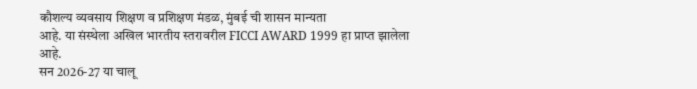कौशल्य व्यवसाय शिक्षण व प्रशिक्षण मंडळ, मुंबई ची शासन मान्यता
आहे. या संस्थेला अखिल भारतीय स्तरावरील FICCI AWARD 1999 हा प्राप्त झालेला आहे.
सन 2026-27 या चालू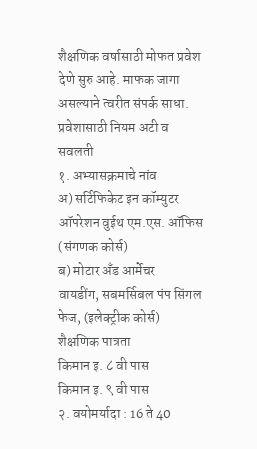शैक्षणिक वर्षासाठी मोफत प्रवेश देणे सुरु आहे. माफक जागा
असल्याने त्वरीत संपर्क साधा.
प्रवेशासाठी नियम अटी व सवलती
१. अभ्यासक्रमाचे नांव
अ) सर्टिफिकेट इन कॉम्युटर
ऑपरेशन वुईथ एम.एस. ऑफिस (संगणक कोर्स)
ब) मोटार अँड आर्मेचर
वायडींग, सबमर्सिबल पंप सिंगल फेज, (इलेक्ट्रीक कोर्स)
शैक्षणिक पात्रता
किमान इ. ८ वी पास
किमान इ. ९ वी पास
२. वयोमर्यादा : 16 ते 40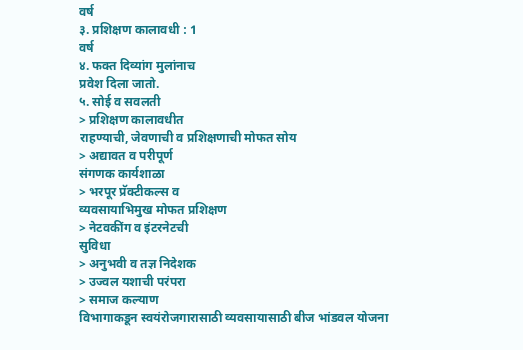वर्ष
३. प्रशिक्षण कालावधी : 1
वर्ष
४. फक्त दिव्यांग मुलांनाच
प्रवेश दिला जातो.
५. सोई व सवलती
> प्रशिक्षण कालावधीत
राहण्याची, जेवणाची व प्रशिक्षणाची मोफत सोय
> अद्यावत व परीपूर्ण
संगणक कार्यशाळा
> भरपूर प्रॅक्टीकल्स व
व्यवसायाभिमुख मोफत प्रशिक्षण
> नेटवकींग व इंटरनेटची
सुविधा
> अनुभवी व तज्ञ निदेशक
> उज्वल यशाची परंपरा
> समाज कल्याण
विभागाकडून स्वयंरोजगारासाठी व्यवसायासाठी बीज भांडवल योजना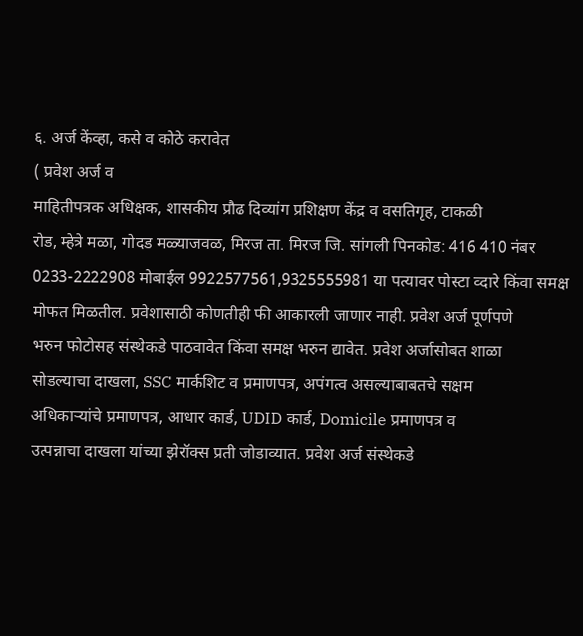६. अर्ज केंव्हा, कसे व कोठे करावेत
( प्रवेश अर्ज व
माहितीपत्रक अधिक्षक, शासकीय प्रौढ दिव्यांग प्रशिक्षण केंद्र व वसतिगृह, टाकळी
रोड, म्हेत्रे मळा, गोदड मळ्याजवळ, मिरज ता. मिरज जि. सांगली पिनकोड: 416 410 नंबर
0233-2222908 मोबाईल 9922577561,9325555981 या पत्यावर पोस्टा व्दारे किंवा समक्ष
मोफत मिळतील. प्रवेशासाठी कोणतीही फी आकारली जाणार नाही. प्रवेश अर्ज पूर्णपणे
भरुन फोटोसह संस्थेकडे पाठवावेत किंवा समक्ष भरुन द्यावेत. प्रवेश अर्जासोबत शाळा
सोडल्याचा दाखला, SSC मार्कशिट व प्रमाणपत्र, अपंगत्व असल्याबाबतचे सक्षम
अधिकाऱ्यांचे प्रमाणपत्र, आधार कार्ड, UDID कार्ड, Domicile प्रमाणपत्र व
उत्पन्नाचा दाखला यांच्या झेरॉक्स प्रती जोडाव्यात. प्रवेश अर्ज संस्थेकडे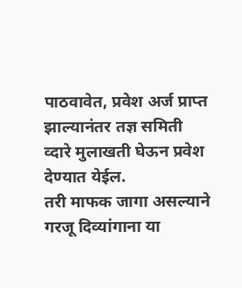पाठवावेत, प्रवेश अर्ज प्राप्त झाल्यानंतर तज्ञ समिती व्दारे मुलाखती घेऊन प्रवेश
देण्यात येईल.
तरी माफक जागा असल्याने
गरजू दिव्यांगाना या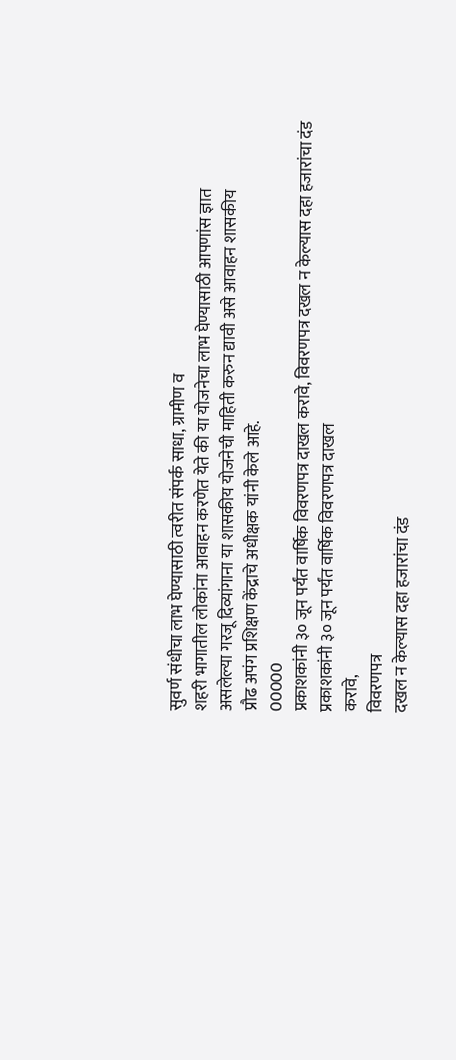सुवर्ण संधीचा लाभ घेण्यासाठी त्वरीत संपर्क साधा, ग्रामीण व
शहरी भागातील लोकांना आवाहन करणेत येते की या योजनेचा लाभ घेण्यासाठी आपणांस ज्ञात
असलेल्या गरजू दिव्यांगाना या शासकीय योजनेची माहिती करुन द्यावी असे आवाहन शासकीय
प्रौढ अपंग प्रशिक्षण केंद्राचे अधीक्षक यांनी केले आहे.
00000
प्रकाशकांनी ३० जून पर्यंत वार्षिक विवरणपत्र दाखल करावे, विवरणपत्र दखल न केल्यास दहा हजारांचा दंड
प्रकाशकांनी ३० जून पर्यंत वार्षिक विवरणपत्र दाखल
करावे,
विवरणपत्र
दखल न केल्यास दहा हजारांचा दंड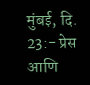मुंबई, दि. 23:- प्रेस आणि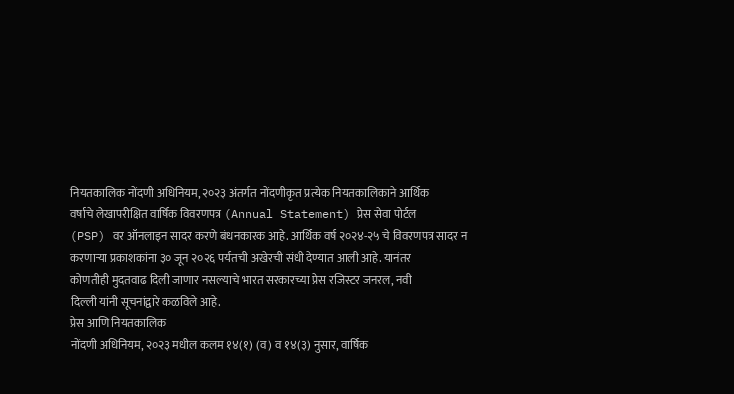नियतकालिक नोंदणी अधिनियम, २०२३ अंतर्गत नोंदणीकृत प्रत्येक नियतकालिकाने आर्थिक
वर्षाचे लेखापरीक्षित वार्षिक विवरणपत्र (Annual Statement) प्रेस सेवा पोर्टल
(PSP) वर ऑनलाइन सादर करणे बंधनकारक आहे. आर्थिक वर्ष २०२४-२५ चे विवरणपत्र सादर न
करणाऱ्या प्रकाशकांना ३० जून २०२६ पर्यतची अखेरची संधी देण्यात आली आहे. यानंतर
कोणतीही मुदतवाढ दिली जाणार नसल्याचे भारत सरकारच्या प्रेस रजिस्टर जनरल, नवी
दिल्ली यांनी सूचनांद्वारे कळविले आहे.
प्रेस आणि नियतकालिक
नोंदणी अधिनियम, २०२३ मधील कलम १४(१) (व) व १४(३) नुसार, वार्षिक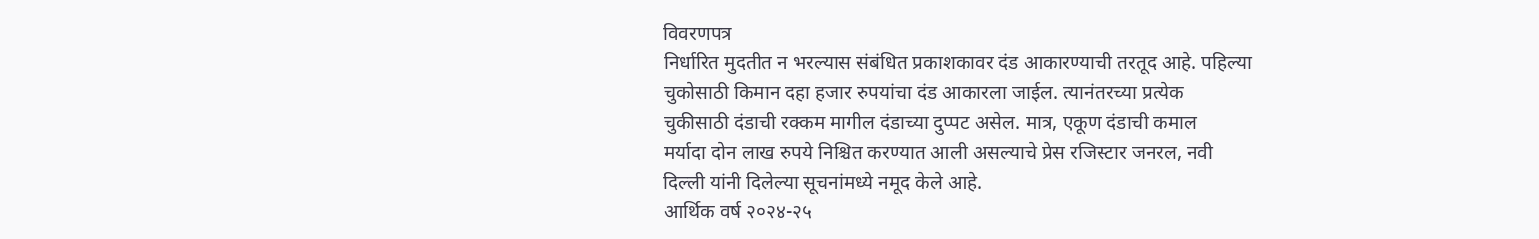विवरणपत्र
निर्धारित मुदतीत न भरल्यास संबंधित प्रकाशकावर दंड आकारण्याची तरतूद आहे. पहिल्या
चुकोसाठी किमान दहा हजार रुपयांचा दंड आकारला जाईल. त्यानंतरच्या प्रत्येक
चुकीसाठी दंडाची रक्कम मागील दंडाच्या दुप्पट असेल. मात्र, एकूण दंडाची कमाल
मर्यादा दोन लाख रुपये निश्चित करण्यात आली असल्याचे प्रेस रजिस्टार जनरल, नवी
दिल्ली यांनी दिलेल्या सूचनांमध्ये नमूद केले आहे.
आर्थिक वर्ष २०२४-२५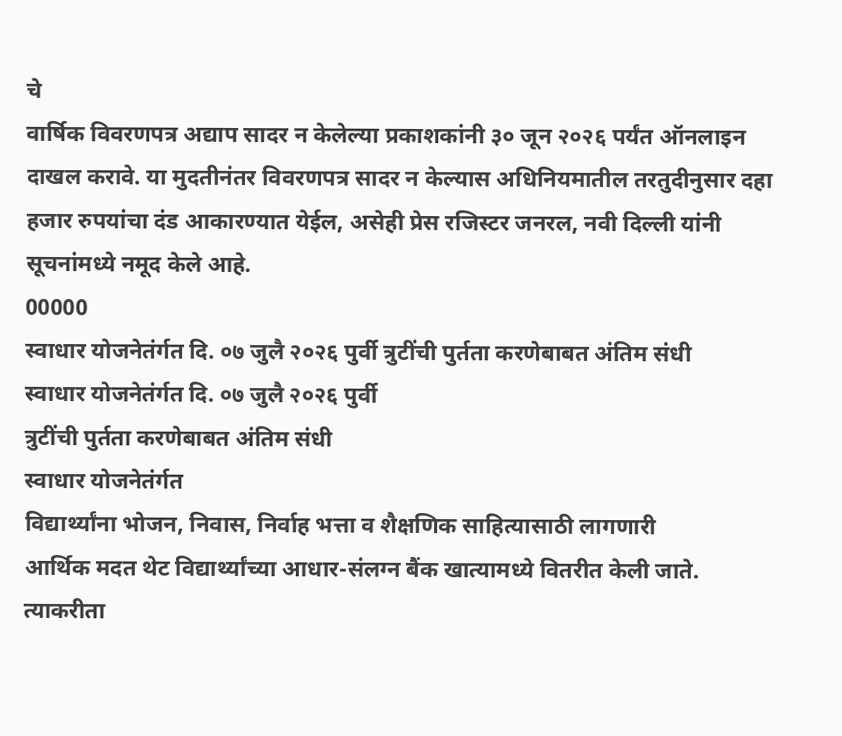चे
वार्षिक विवरणपत्र अद्याप सादर न केलेल्या प्रकाशकांनी ३० जून २०२६ पर्यंत ऑनलाइन
दाखल करावे. या मुदतीनंतर विवरणपत्र सादर न केल्यास अधिनियमातील तरतुदीनुसार दहा
हजार रुपयांचा दंड आकारण्यात येईल, असेही प्रेस रजिस्टर जनरल, नवी दिल्ली यांनी
सूचनांमध्ये नमूद केले आहे.
00000
स्वाधार योजनेतंर्गत दि. ०७ जुलै २०२६ पुर्वी त्रुटींची पुर्तता करणेबाबत अंतिम संधी
स्वाधार योजनेतंर्गत दि. ०७ जुलै २०२६ पुर्वी
त्रुटींची पुर्तता करणेबाबत अंतिम संधी
स्वाधार योजनेतंर्गत
विद्यार्थ्यांना भोजन, निवास, निर्वाह भत्ता व शैक्षणिक साहित्यासाठी लागणारी
आर्थिक मदत थेट विद्यार्थ्यांच्या आधार-संलग्न बैंक खात्यामध्ये वितरीत केली जाते.
त्याकरीता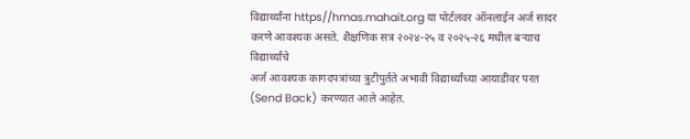विद्यार्थ्यांना https//hmas.mahait.org या पोर्टलवर ऑनलाईन अर्ज सादर
करणे आवश्यक असते. शैक्षणिक सत्र २०२४-२५ व २०२५-२६ मधील बऱ्याच विद्यार्थ्यांचे
अर्ज आवश्यक कागदपत्रांच्या त्रुटीपुर्तते अभावी विद्यार्थ्यांच्या आयाडीवर परत
(Send Back) करण्यात आले आहेत.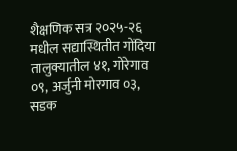शैक्षणिक सत्र २०२५-२६ मधील सद्यास्थितीत गोंदिया
तालुक्यातील ४१, गोरेगाव ०९, अर्जुनी मोरगाव ०३, सडक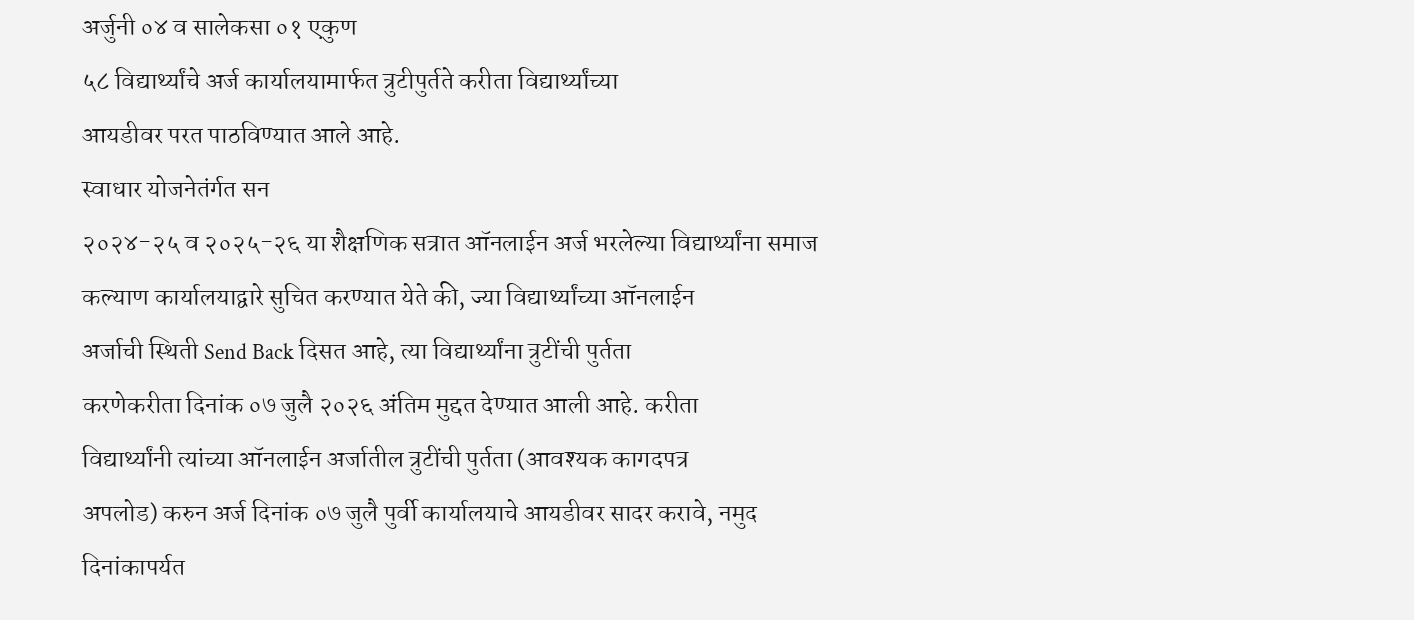अर्जुनी ०४ व सालेकसा ०१ एकुण
५८ विद्यार्थ्यांचे अर्ज कार्यालयामार्फत त्रुटीपुर्तते करीता विद्यार्थ्यांच्या
आयडीवर परत पाठविण्यात आले आहे.
स्वाधार योजनेतंर्गत सन
२०२४-२५ व २०२५-२६ या शैक्षणिक सत्रात ऑनलाईन अर्ज भरलेल्या विद्यार्थ्यांना समाज
कल्याण कार्यालयाद्वारे सुचित करण्यात येते की, ज्या विद्यार्थ्यांच्या ऑनलाईन
अर्जाची स्थिती Send Back दिसत आहे, त्या विद्यार्थ्यांना त्रुटींची पुर्तता
करणेकरीता दिनांक ०७ जुलै २०२६ अंतिम मुद्दत देण्यात आली आहे. करीता
विद्यार्थ्यांनी त्यांच्या ऑनलाईन अर्जातील त्रुटींची पुर्तता (आवश्यक कागदपत्र
अपलोड) करुन अर्ज दिनांक ०७ जुलै पुर्वी कार्यालयाचे आयडीवर सादर करावे, नमुद
दिनांकापर्यत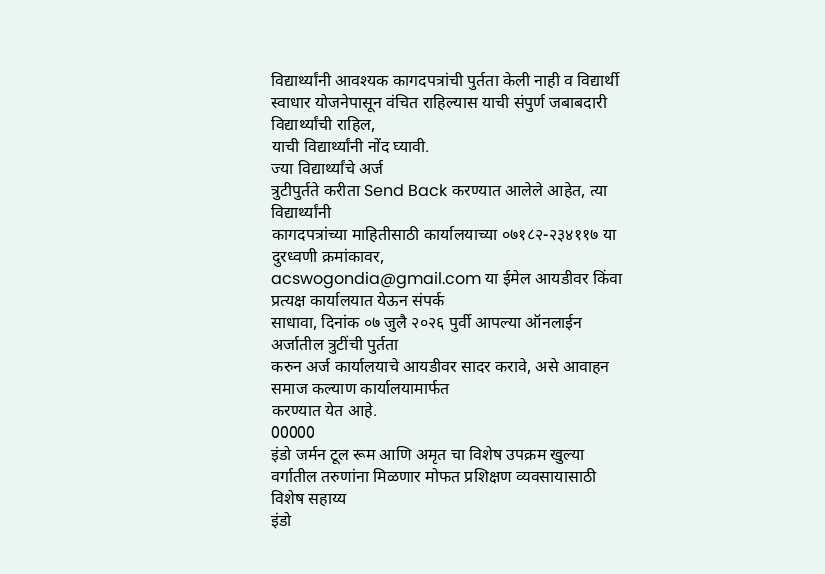विद्यार्थ्यांनी आवश्यक कागदपत्रांची पुर्तता केली नाही व विद्यार्थी
स्वाधार योजनेपासून वंचित राहिल्यास याची संपुर्ण जबाबदारी विद्यार्थ्यांची राहिल,
याची विद्यार्थ्यांनी नोंद घ्यावी.
ज्या विद्यार्थ्यांचे अर्ज
त्रुटीपुर्तते करीता Send Back करण्यात आलेले आहेत, त्या विद्यार्थ्यांनी
कागदपत्रांच्या माहितीसाठी कार्यालयाच्या ०७१८२-२३४११७ या दुरध्वणी क्रमांकावर,
acswogondia@gmail.com या ईमेल आयडीवर किंवा प्रत्यक्ष कार्यालयात येऊन संपर्क
साधावा, दिनांक ०७ जुलै २०२६ पुर्वी आपल्या ऑनलाईन अर्जातील त्रुटींची पुर्तता
करुन अर्ज कार्यालयाचे आयडीवर सादर करावे, असे आवाहन समाज कल्याण कार्यालयामार्फत
करण्यात येत आहे.
00000
इंडो जर्मन टूल रूम आणि अमृत चा विशेष उपक्रम खुल्या वर्गातील तरुणांना मिळणार मोफत प्रशिक्षण व्यवसायासाठी विशेष सहाय्य
इंडो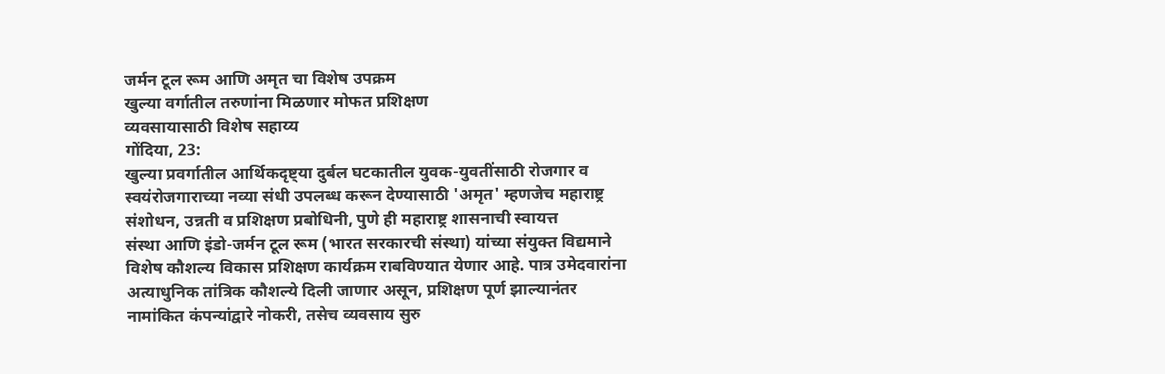जर्मन टूल रूम आणि अमृत चा विशेष उपक्रम
खुल्या वर्गातील तरुणांना मिळणार मोफत प्रशिक्षण
व्यवसायासाठी विशेष सहाय्य
गोंदिया, 23:
खुल्या प्रवर्गातील आर्थिकदृष्ट्या दुर्बल घटकातील युवक-युवतींसाठी रोजगार व
स्वयंरोजगाराच्या नव्या संधी उपलब्ध करून देण्यासाठी 'अमृत' म्हणजेच महाराष्ट्र
संशोधन, उन्नती व प्रशिक्षण प्रबोधिनी, पुणे ही महाराष्ट्र शासनाची स्वायत्त
संस्था आणि इंडो-जर्मन टूल रूम (भारत सरकारची संस्था) यांच्या संयुक्त विद्यमाने
विशेष कौशल्य विकास प्रशिक्षण कार्यक्रम राबविण्यात येणार आहे. पात्र उमेदवारांना
अत्याधुनिक तांत्रिक कौशल्ये दिली जाणार असून, प्रशिक्षण पूर्ण झाल्यानंतर
नामांकित कंपन्यांद्वारे नोकरी, तसेच व्यवसाय सुरु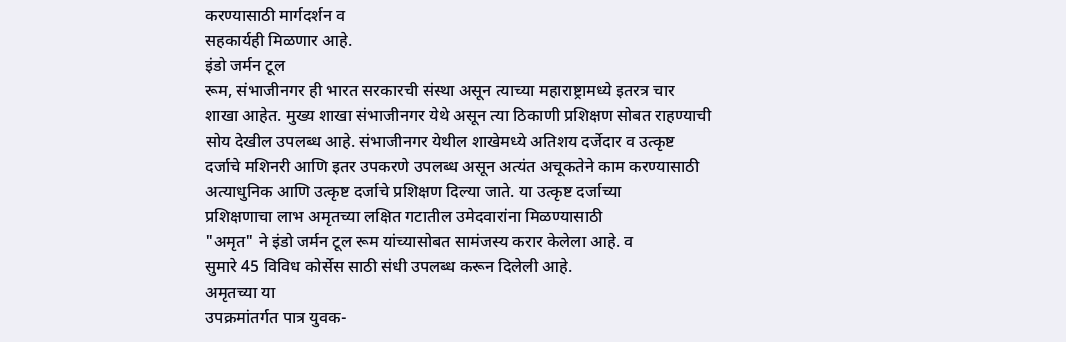करण्यासाठी मार्गदर्शन व
सहकार्यही मिळणार आहे.
इंडो जर्मन टूल
रूम, संभाजीनगर ही भारत सरकारची संस्था असून त्याच्या महाराष्ट्रामध्ये इतरत्र चार
शाखा आहेत. मुख्य शाखा संभाजीनगर येथे असून त्या ठिकाणी प्रशिक्षण सोबत राहण्याची
सोय देखील उपलब्ध आहे. संभाजीनगर येथील शाखेमध्ये अतिशय दर्जेदार व उत्कृष्ट
दर्जाचे मशिनरी आणि इतर उपकरणे उपलब्ध असून अत्यंत अचूकतेने काम करण्यासाठी
अत्याधुनिक आणि उत्कृष्ट दर्जाचे प्रशिक्षण दिल्या जाते. या उत्कृष्ट दर्जाच्या
प्रशिक्षणाचा लाभ अमृतच्या लक्षित गटातील उमेदवारांना मिळण्यासाठी
"अमृत" ने इंडो जर्मन टूल रूम यांच्यासोबत सामंजस्य करार केलेला आहे. व
सुमारे 45 विविध कोर्सेस साठी संधी उपलब्ध करून दिलेली आहे.
अमृतच्या या
उपक्रमांतर्गत पात्र युवक-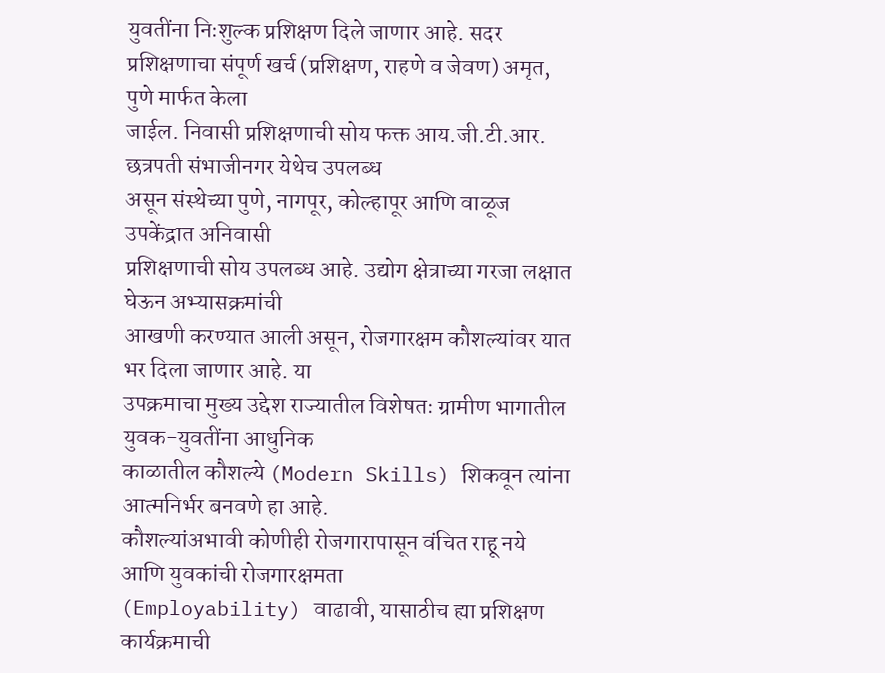युवतींना निःशुल्क प्रशिक्षण दिले जाणार आहे. सदर
प्रशिक्षणाचा संपूर्ण खर्च (प्रशिक्षण, राहणे व जेवण) अमृत, पुणे मार्फत केला
जाईल. निवासी प्रशिक्षणाची सोय फक्त आय.जी.टी.आर. छत्रपती संभाजीनगर येथेच उपलब्ध
असून संस्थेच्या पुणे, नागपूर, कोल्हापूर आणि वाळूज उपकेंद्रात अनिवासी
प्रशिक्षणाची सोय उपलब्ध आहे. उद्योग क्षेत्राच्या गरजा लक्षात घेऊन अभ्यासक्रमांची
आखणी करण्यात आली असून, रोजगारक्षम कौशल्यांवर यात भर दिला जाणार आहे. या
उपक्रमाचा मुख्य उद्देश राज्यातील विशेषतः ग्रामीण भागातील युवक-युवतींना आधुनिक
काळातील कौशल्ये (Modern Skills) शिकवून त्यांना आत्मनिर्भर बनवणे हा आहे.
कौशल्यांअभावी कोणीही रोजगारापासून वंचित राहू नये आणि युवकांची रोजगारक्षमता
(Employability) वाढावी, यासाठीच ह्या प्रशिक्षण कार्यक्रमाची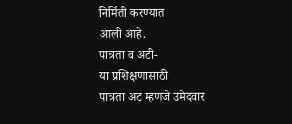निर्मिती करण्यात
आली आहे.
पात्रता व अटी-
या प्रशिक्षणासाठी
पात्रता अट म्हणजे उमेदवार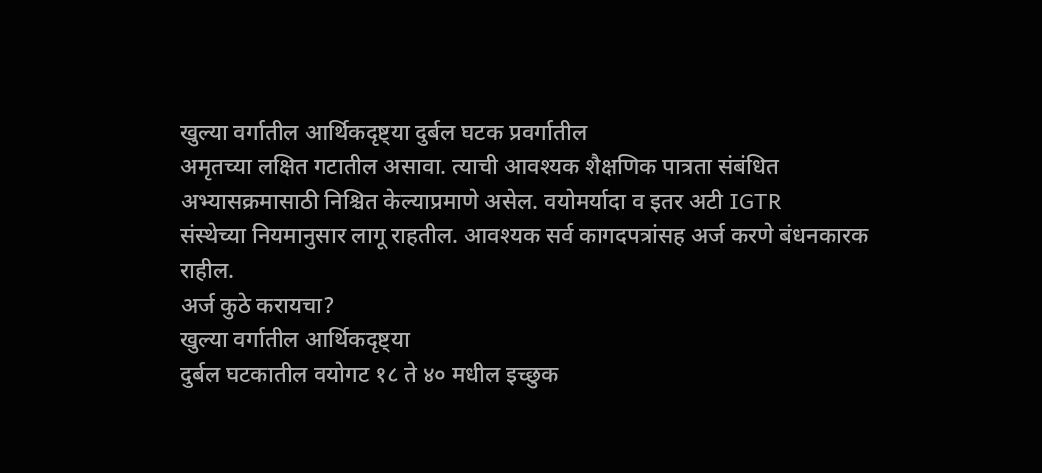खुल्या वर्गातील आर्थिकदृष्ट्या दुर्बल घटक प्रवर्गातील
अमृतच्या लक्षित गटातील असावा. त्याची आवश्यक शैक्षणिक पात्रता संबंधित
अभ्यासक्रमासाठी निश्चित केल्याप्रमाणे असेल. वयोमर्यादा व इतर अटी IGTR
संस्थेच्या नियमानुसार लागू राहतील. आवश्यक सर्व कागदपत्रांसह अर्ज करणे बंधनकारक
राहील.
अर्ज कुठे करायचा?
खुल्या वर्गातील आर्थिकदृष्ट्या
दुर्बल घटकातील वयोगट १८ ते ४० मधील इच्छुक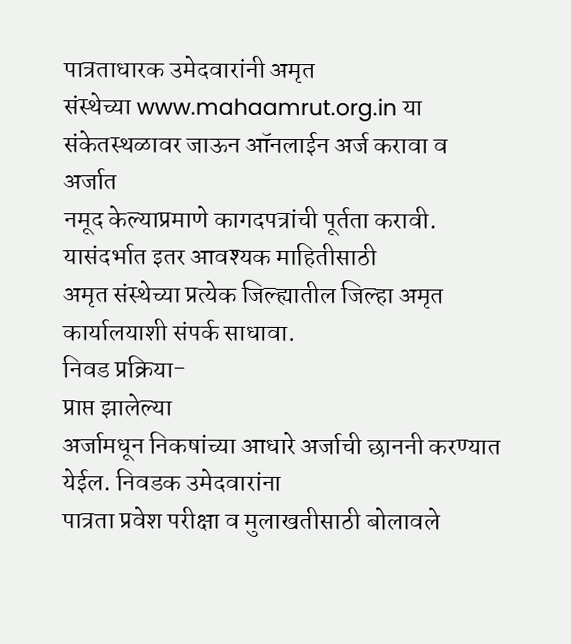पात्रताधारक उमेदवारांनी अमृत
संस्थेच्या www.mahaamrut.org.in या संकेतस्थळावर जाऊन ऑनलाईन अर्ज करावा व अर्जात
नमूद केल्याप्रमाणे कागदपत्रांची पूर्तता करावी. यासंदर्भात इतर आवश्यक माहितीसाठी
अमृत संस्थेच्या प्रत्येक जिल्ह्यातील जिल्हा अमृत कार्यालयाशी संपर्क साधावा.
निवड प्रक्रिया-
प्राप्त झालेल्या
अर्जामधून निकषांच्या आधारे अर्जाची छाननी करण्यात येईल. निवडक उमेदवारांना
पात्रता प्रवेश परीक्षा व मुलाखतीसाठी बोलावले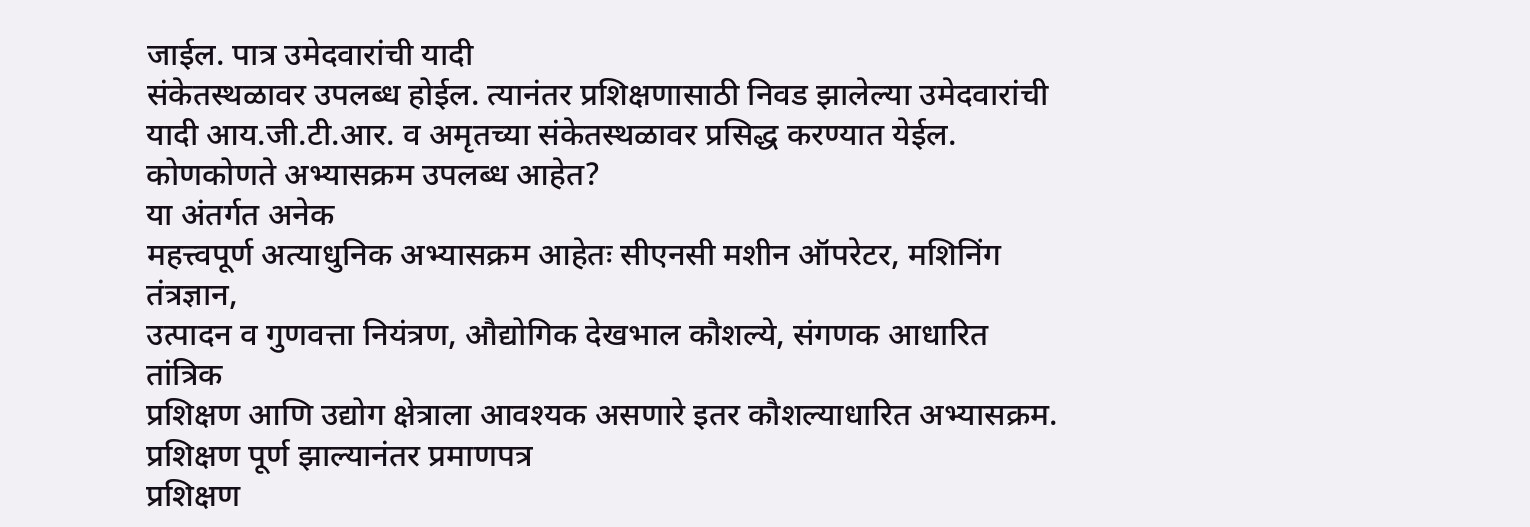जाईल. पात्र उमेदवारांची यादी
संकेतस्थळावर उपलब्ध होईल. त्यानंतर प्रशिक्षणासाठी निवड झालेल्या उमेदवारांची
यादी आय.जी.टी.आर. व अमृतच्या संकेतस्थळावर प्रसिद्ध करण्यात येईल.
कोणकोणते अभ्यासक्रम उपलब्ध आहेत?
या अंतर्गत अनेक
महत्त्वपूर्ण अत्याधुनिक अभ्यासक्रम आहेतः सीएनसी मशीन ऑपरेटर, मशिनिंग तंत्रज्ञान,
उत्पादन व गुणवत्ता नियंत्रण, औद्योगिक देखभाल कौशल्ये, संगणक आधारित तांत्रिक
प्रशिक्षण आणि उद्योग क्षेत्राला आवश्यक असणारे इतर कौशल्याधारित अभ्यासक्रम.
प्रशिक्षण पूर्ण झाल्यानंतर प्रमाणपत्र
प्रशिक्षण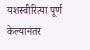यशस्वीरित्या पूर्ण केल्यानंतर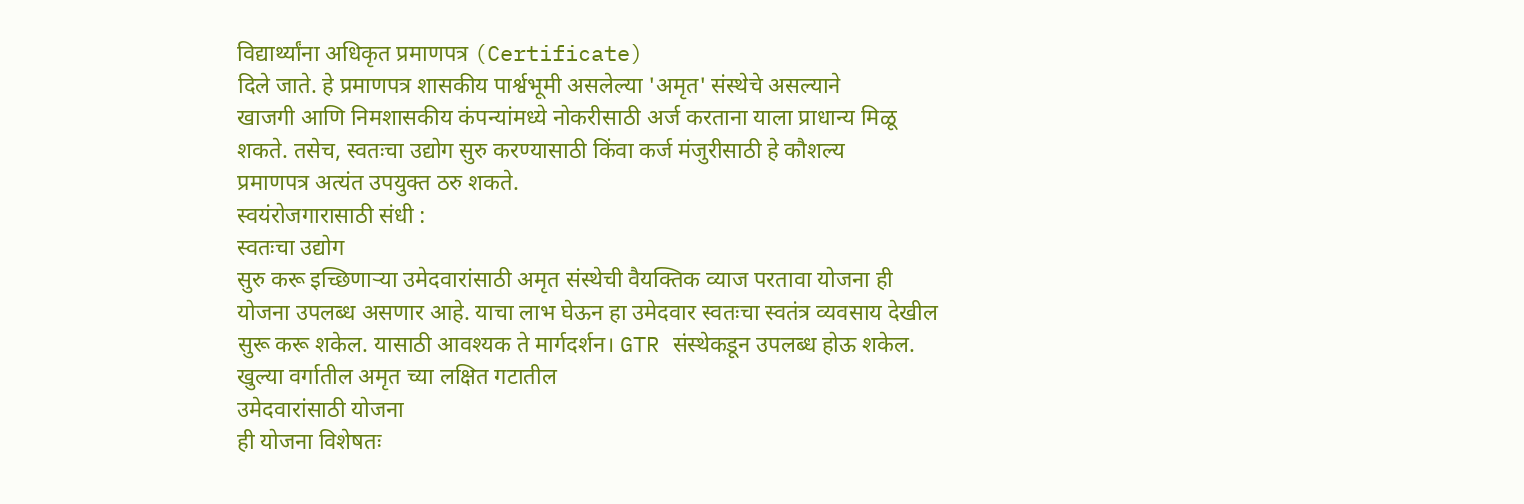विद्यार्थ्यांना अधिकृत प्रमाणपत्र (Certificate)
दिले जाते. हे प्रमाणपत्र शासकीय पार्श्वभूमी असलेल्या 'अमृत' संस्थेचे असल्याने
खाजगी आणि निमशासकीय कंपन्यांमध्ये नोकरीसाठी अर्ज करताना याला प्राधान्य मिळू
शकते. तसेच, स्वतःचा उद्योग सुरु करण्यासाठी किंवा कर्ज मंजुरीसाठी हे कौशल्य
प्रमाणपत्र अत्यंत उपयुक्त ठरु शकते.
स्वयंरोजगारासाठी संधी :
स्वतःचा उद्योग
सुरु करू इच्छिणाऱ्या उमेदवारांसाठी अमृत संस्थेची वैयक्तिक व्याज परतावा योजना ही
योजना उपलब्ध असणार आहे. याचा लाभ घेऊन हा उमेदवार स्वतःचा स्वतंत्र व्यवसाय देखील
सुरू करू शकेल. यासाठी आवश्यक ते मार्गदर्शन। GTR संस्थेकडून उपलब्ध होऊ शकेल.
खुल्या वर्गातील अमृत च्या लक्षित गटातील
उमेदवारांसाठी योजना
ही योजना विशेषतः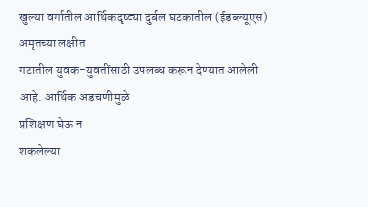खुल्या वर्गातील आर्थिकदृष्ट्या दुर्बल घटकातील (ईडब्ल्यूएस) अमृतच्या लक्षीत
गटातील युवक-युवतींसाठी उपलब्ध करून देण्यात आलेली आहे. आर्थिक अडचणीमुळे
प्रशिक्षण घेऊ न
शकलेल्या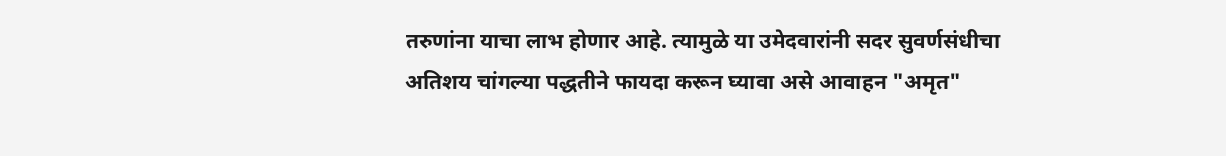तरुणांना याचा लाभ होणार आहे. त्यामुळे या उमेदवारांनी सदर सुवर्णसंधीचा
अतिशय चांगल्या पद्धतीने फायदा करून घ्यावा असे आवाहन "अमृत"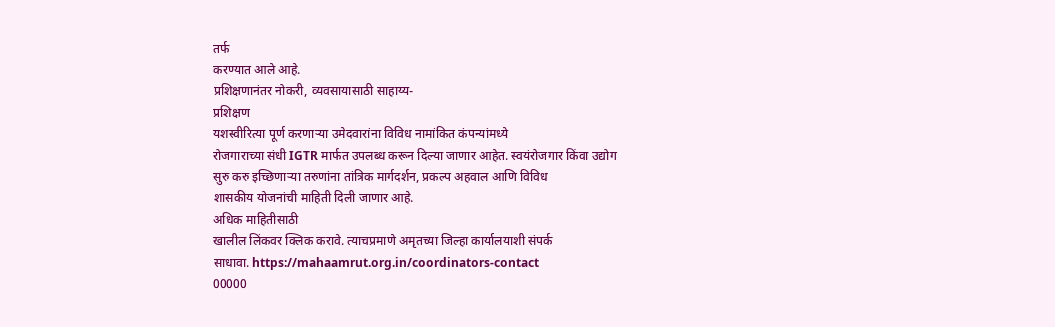तर्फ
करण्यात आले आहे.
प्रशिक्षणानंतर नोकरी, व्यवसायासाठी साहाय्य-
प्रशिक्षण
यशस्वीरित्या पूर्ण करणाऱ्या उमेदवारांना विविध नामांकित कंपन्यांमध्ये
रोजगाराच्या संधी IGTR मार्फत उपलब्ध करून दिल्या जाणार आहेत. स्वयंरोजगार किंवा उद्योग
सुरु करु इच्छिणाऱ्या तरुणांना तांत्रिक मार्गदर्शन, प्रकल्प अहवाल आणि विविध
शासकीय योजनांची माहिती दिली जाणार आहे.
अधिक माहितीसाठी
खालील लिंकवर क्लिक करावे. त्याचप्रमाणे अमृतच्या जिल्हा कार्यालयाशी संपर्क
साधावा. https://mahaamrut.org.in/coordinators-contact
00000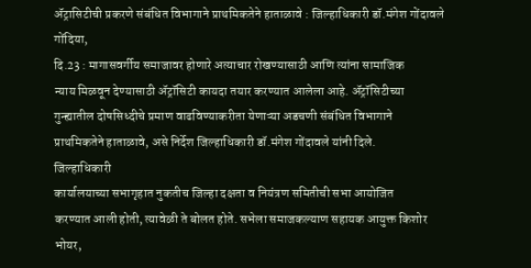ॲट्रासिटीची प्रकरणे संबंधित विभागाने प्राथमिकतेने हाताळावे : जिल्हाधिकारी डॉ.मंगेश गोंदावले
गोंदिया,
दि.23 : मागासवर्गीय समाजावर होणारे अत्याचार रोखण्यासाठी आणि त्यांना सामाजिक
न्याय मिळवून देण्यासाठी ॲट्रॉसिटी कायदा तयार करण्यात आलेला आहे. ॲट्रॉसिटीच्या
गुन्ह्यातील दोषसिध्दीचे प्रमाण वाढविण्याकरीता येणाऱ्या अडचणी संबंधित विभागाने
प्राथमिकतेने हाताळावे, असे निर्देश जिल्हाधिकारी डॉ.मंगेश गोंदावले यांनी दिले.
जिल्हाधिकारी
कार्यालयाच्या सभागृहात नुकतीच जिल्हा दक्षता व नियंत्रण समितीची सभा आयोजित
करण्यात आली होती, त्यावेळी ते बोलत होते. सभेला समाजकल्याण सहायक आयुक्त किशोर
भोयर,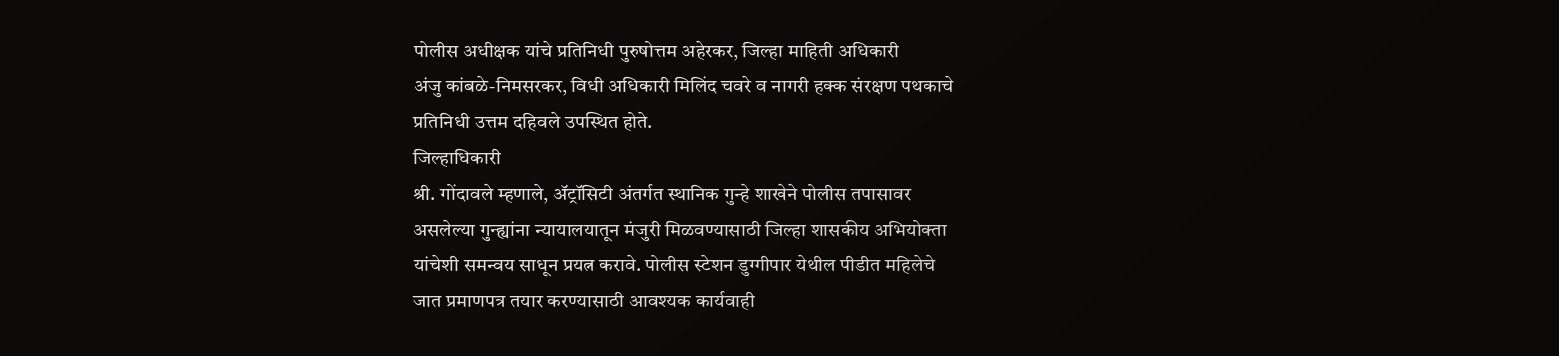पोलीस अधीक्षक यांचे प्रतिनिधी पुरुषोत्तम अहेरकर, जिल्हा माहिती अधिकारी
अंजु कांबळे-निमसरकर, विधी अधिकारी मिलिंद चवरे व नागरी हक्क संरक्षण पथकाचे
प्रतिनिधी उत्तम दहिवले उपस्थित होते.
जिल्हाधिकारी
श्री. गोंदावले म्हणाले, ॲट्रॉसिटी अंतर्गत स्थानिक गुन्हे शाखेने पोलीस तपासावर
असलेल्या गुन्ह्यांना न्यायालयातून मंजुरी मिळवण्यासाठी जिल्हा शासकीय अभियोक्ता
यांचेशी समन्वय साधून प्रयत्न करावे. पोलीस स्टेशन डुग्गीपार येथील पीडीत महिलेचे
जात प्रमाणपत्र तयार करण्यासाठी आवश्यक कार्यवाही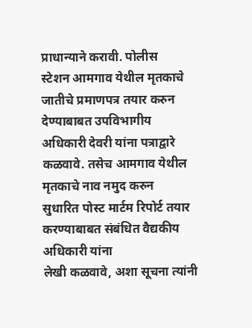प्राधान्याने करावी. पोलीस
स्टेशन आमगाव येथील मृतकाचे जातीचे प्रमाणपत्र तयार करुन देण्याबाबत उपविभागीय
अधिकारी देवरी यांना पत्राद्वारे कळवावे. तसेच आमगाव येथील मृतकाचे नाव नमुद करुन
सुधारित पोस्ट मार्टम रिपोर्ट तयार करण्याबाबत संबंधित वैद्यकीय अधिकारी यांना
लेखी कळवावे, अशा सूचना त्यांनी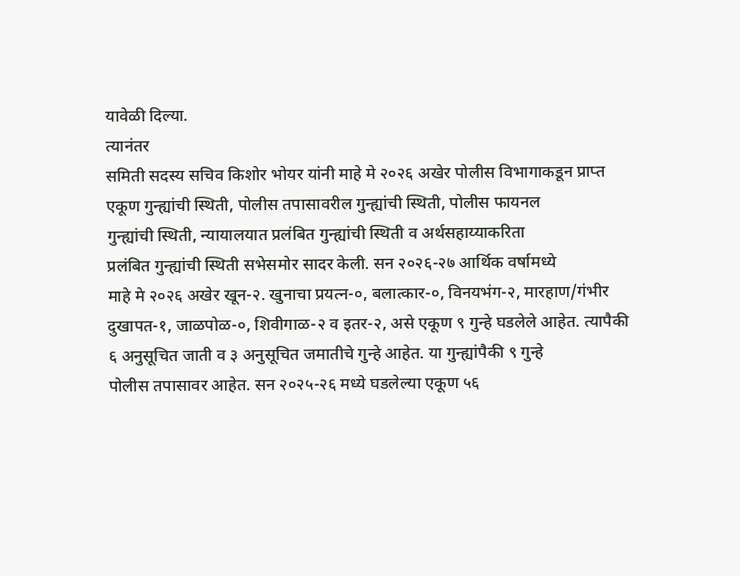यावेळी दिल्या.
त्यानंतर
समिती सदस्य सचिव किशोर भोयर यांनी माहे मे २०२६ अखेर पोलीस विभागाकडून प्राप्त
एकूण गुन्ह्यांची स्थिती, पोलीस तपासावरील गुन्ह्यांची स्थिती, पोलीस फायनल
गुन्ह्यांची स्थिती, न्यायालयात प्रलंबित गुन्ह्यांची स्थिती व अर्थसहाय्याकरिता
प्रलंबित गुन्ह्यांची स्थिती सभेसमोर सादर केली. सन २०२६-२७ आर्थिक वर्षामध्ये
माहे मे २०२६ अखेर खून-२. खुनाचा प्रयत्न-०, बलात्कार-०, विनयभंग-२, मारहाण/गंभीर
दुखापत-१, जाळपोळ-०, शिवीगाळ-२ व इतर-२, असे एकूण ९ गुन्हे घडलेले आहेत. त्यापैकी
६ अनुसूचित जाती व ३ अनुसूचित जमातीचे गुन्हे आहेत. या गुन्ह्यांपैकी ९ गुन्हे
पोलीस तपासावर आहेत. सन २०२५-२६ मध्ये घडलेल्या एकूण ५६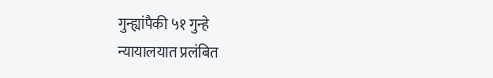गुन्ह्यांपैकी ५१ गुन्हे
न्यायालयात प्रलंबित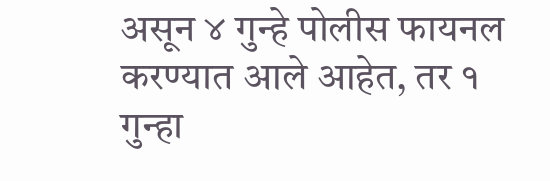असून ४ गुन्हे पोलीस फायनल करण्यात आले आहेत, तर १ गुन्हा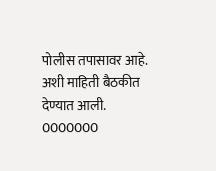पोलीस तपासावर आहे. अशी माहिती बैठकीत देण्यात आली.
0000000